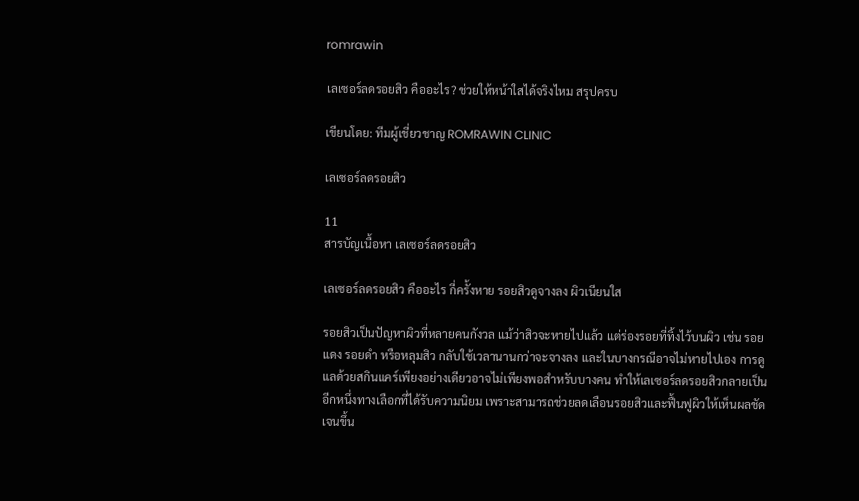romrawin

เลเซอร์ลดรอยสิว คืออะไร? ช่วยให้หน้าใสได้จริงไหม สรุปครบ

เขียนโดย: ทีมผู้เชี่ยวชาญ ROMRAWIN CLINIC

เลเซอร์ลดรอยสิว

11
สารบัญเนื้อหา เลเซอร์ลดรอยสิว

เลเซอร์ลดรอยสิว คืออะไร กี่ครั้งหาย รอยสิวดูจางลง ผิวเนียนใส

รอยสิวเป็นปัญหาผิวที่หลายคนกังวล แม้ว่าสิวจะหายไปแล้ว แต่ร่องรอยที่ทิ้งไว้บนผิว เช่น รอยแดง รอยดำ หรือหลุมสิว กลับใช้เวลานานกว่าจะจางลง และในบางกรณีอาจไม่หายไปเอง การดูแลด้วยสกินแคร์เพียงอย่างเดียวอาจไม่เพียงพอสำหรับบางคน ทำให้เลเซอร์ลดรอยสิวกลายเป็นอีกหนึ่งทางเลือกที่ได้รับความนิยม เพราะสามารถช่วยลดเลือนรอยสิวและฟื้นฟูผิวให้เห็นผลชัดเจนขึ้น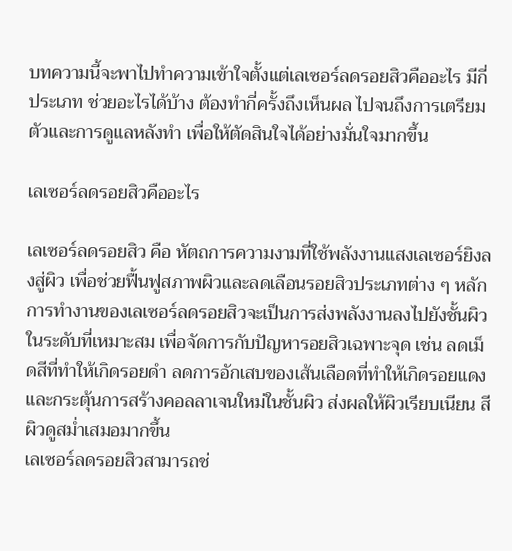บทความนี้จะพาไปทำความเข้าใจตั้งแต่เลเซอร์ลดรอยสิวคืออะไร มีกี่ประเภท ช่วยอะไรได้บ้าง ต้องทำกี่ครั้งถึงเห็นผล ไปจนถึงการเตรียมตัวและการดูแลหลังทำ เพื่อให้ตัดสินใจได้อย่างมั่นใจมากขึ้น

เลเซอร์ลดรอยสิวคืออะไร

เลเซอร์ลดรอยสิว คือ หัตถการความงามที่ใช้พลังงานแสงเลเซอร์ยิงลงสู่ผิว เพื่อช่วยฟื้นฟูสภาพผิวและลดเลือนรอยสิวประเภทต่าง ๆ หลักการทำงานของเลเซอร์ลดรอยสิวจะเป็นการส่งพลังงานลงไปยังชั้นผิวในระดับที่เหมาะสม เพื่อจัดการกับปัญหารอยสิวเฉพาะจุด เช่น ลดเม็ดสีที่ทำให้เกิดรอยดำ ลดการอักเสบของเส้นเลือดที่ทำให้เกิดรอยแดง และกระตุ้นการสร้างคอลลาเจนใหม่ในชั้นผิว ส่งผลให้ผิวเรียบเนียน สีผิวดูสม่ำเสมอมากขึ้น
เลเซอร์ลดรอยสิวสามารถช่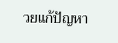วยแก้ปัญหา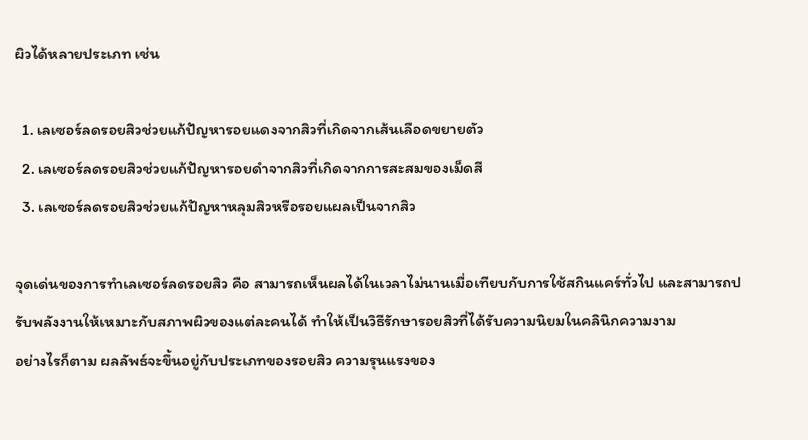ผิวได้หลายประเภท เช่น

  1. เลเซอร์ลดรอยสิวช่วยแก้ปัญหารอยแดงจากสิวที่เกิดจากเส้นเลือดขยายตัว
  2. เลเซอร์ลดรอยสิวช่วยแก้ปัญหารอยดำจากสิวที่เกิดจากการสะสมของเม็ดสี
  3. เลเซอร์ลดรอยสิวช่วยแก้ปัญหาหลุมสิวหรือรอยแผลเป็นจากสิว

จุดเด่นของการทำเลเซอร์ลดรอยสิว คือ สามารถเห็นผลได้ในเวลาไม่นานเมื่อเทียบกับการใช้สกินแคร์ทั่วไป และสามารถปรับพลังงานให้เหมาะกับสภาพผิวของแต่ละคนได้ ทำให้เป็นวิธีรักษารอยสิวที่ได้รับความนิยมในคลินิกความงาม
อย่างไรก็ตาม ผลลัพธ์จะขึ้นอยู่กับประเภทของรอยสิว ความรุนแรงของ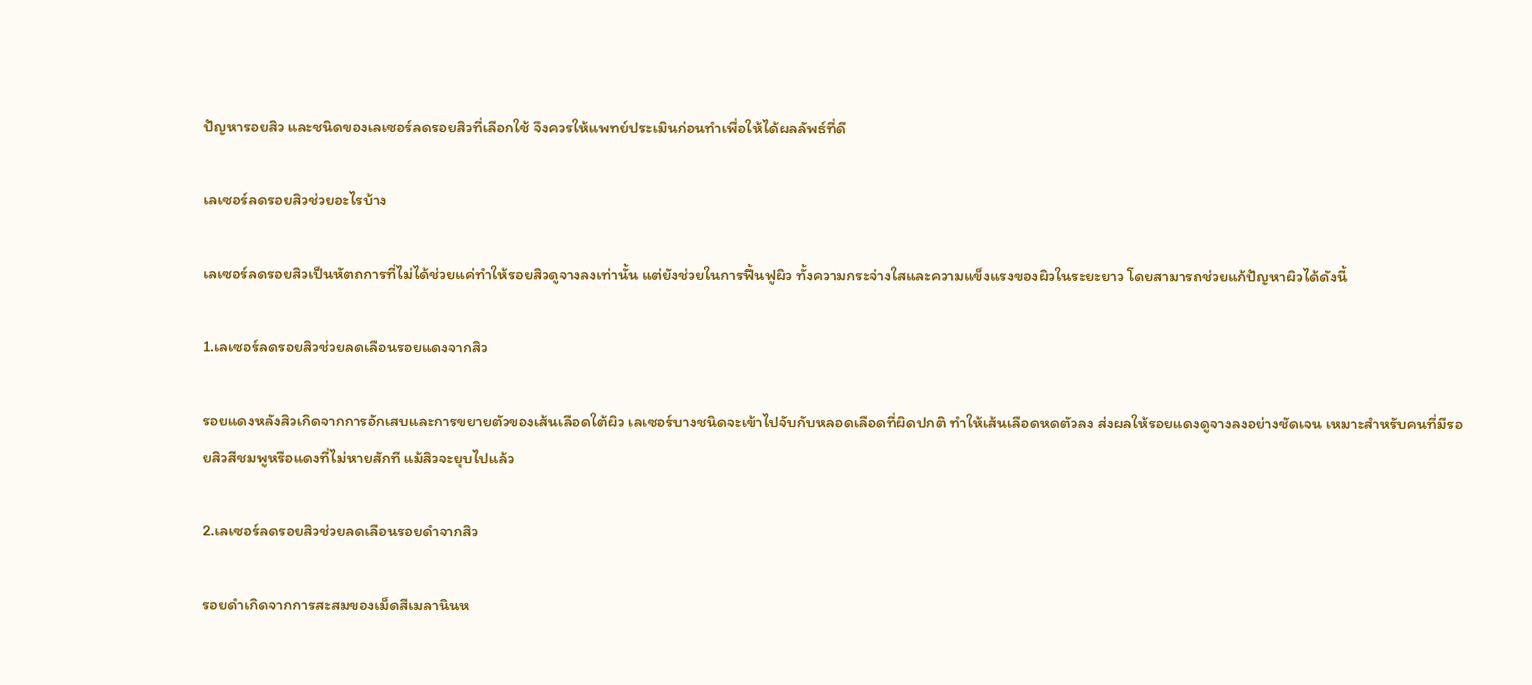ปัญหารอยสิว และชนิดของเลเซอร์ลดรอยสิวที่เลือกใช้ จึงควรให้แพทย์ประเมินก่อนทำเพื่อให้ได้ผลลัพธ์ที่ดี

เลเซอร์ลดรอยสิวช่วยอะไรบ้าง

เลเซอร์ลดรอยสิวเป็นหัตถการที่ไม่ได้ช่วยแค่ทำให้รอยสิวดูจางลงเท่านั้น แต่ยังช่วยในการฟื้นฟูผิว ทั้งความกระจ่างใสและความแข็งแรงของผิวในระยะยาว โดยสามารถช่วยแก้ปัญหาผิวได้ดังนี้

1.เลเซอร์ลดรอยสิวช่วยลดเลือนรอยแดงจากสิว

รอยแดงหลังสิวเกิดจากการอักเสบและการขยายตัวของเส้นเลือดใต้ผิว เลเซอร์บางชนิดจะเข้าไปจับกับหลอดเลือดที่ผิดปกติ ทำให้เส้นเลือดหดตัวลง ส่งผลให้รอยแดงดูจางลงอย่างชัดเจน เหมาะสำหรับคนที่มีรอยสิวสีชมพูหรือแดงที่ไม่หายสักที แม้สิวจะยุบไปแล้ว

2.เลเซอร์ลดรอยสิวช่วยลดเลือนรอยดำจากสิว

รอยดำเกิดจากการสะสมของเม็ดสีเมลานินห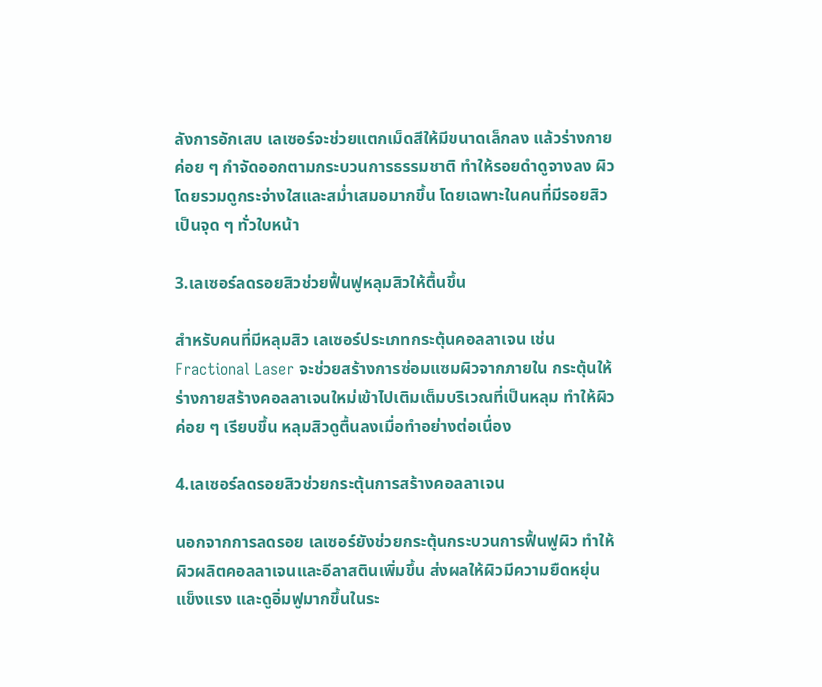ลังการอักเสบ เลเซอร์จะช่วยแตกเม็ดสีให้มีขนาดเล็กลง แล้วร่างกายค่อย ๆ กำจัดออกตามกระบวนการธรรมชาติ ทำให้รอยดำดูจางลง ผิวโดยรวมดูกระจ่างใสและสม่ำเสมอมากขึ้น โดยเฉพาะในคนที่มีรอยสิวเป็นจุด ๆ ทั่วใบหน้า

3.เลเซอร์ลดรอยสิวช่วยฟื้นฟูหลุมสิวให้ตื้นขึ้น

สำหรับคนที่มีหลุมสิว เลเซอร์ประเภทกระตุ้นคอลลาเจน เช่น Fractional Laser จะช่วยสร้างการซ่อมแซมผิวจากภายใน กระตุ้นให้ร่างกายสร้างคอลลาเจนใหม่เข้าไปเติมเต็มบริเวณที่เป็นหลุม ทำให้ผิวค่อย ๆ เรียบขึ้น หลุมสิวดูตื้นลงเมื่อทำอย่างต่อเนื่อง

4.เลเซอร์ลดรอยสิวช่วยกระตุ้นการสร้างคอลลาเจน

นอกจากการลดรอย เลเซอร์ยังช่วยกระตุ้นกระบวนการฟื้นฟูผิว ทำให้ผิวผลิตคอลลาเจนและอีลาสตินเพิ่มขึ้น ส่งผลให้ผิวมีความยืดหยุ่น แข็งแรง และดูอิ่มฟูมากขึ้นในระ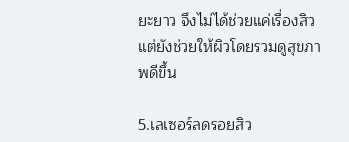ยะยาว จึงไม่ได้ช่วยแค่เรื่องสิว แต่ยังช่วยให้ผิวโดยรวมดูสุขภาพดีขึ้น

5.เลเซอร์ลดรอยสิว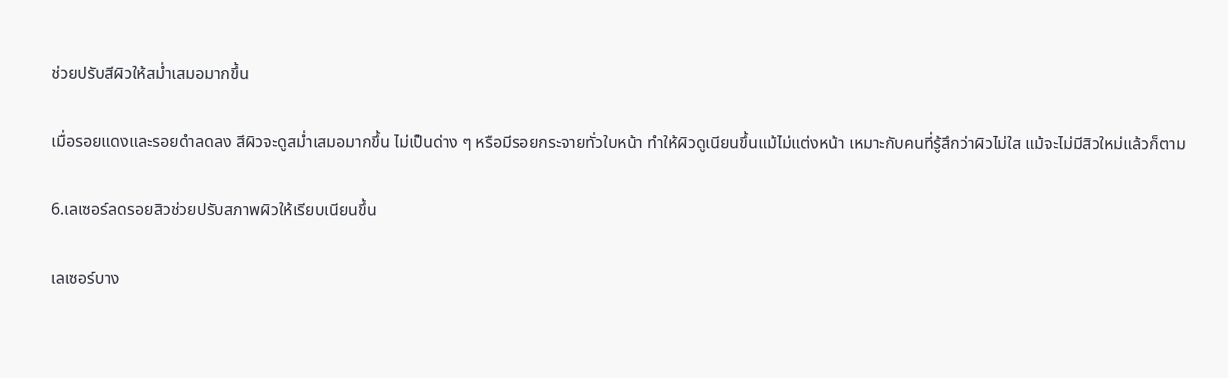ช่วยปรับสีผิวให้สม่ำเสมอมากขึ้น

เมื่อรอยแดงและรอยดำลดลง สีผิวจะดูสม่ำเสมอมากขึ้น ไม่เป็นด่าง ๆ หรือมีรอยกระจายทั่วใบหน้า ทำให้ผิวดูเนียนขึ้นแม้ไม่แต่งหน้า เหมาะกับคนที่รู้สึกว่าผิวไม่ใส แม้จะไม่มีสิวใหม่แล้วก็ตาม

6.เลเซอร์ลดรอยสิวช่วยปรับสภาพผิวให้เรียบเนียนขึ้น

เลเซอร์บาง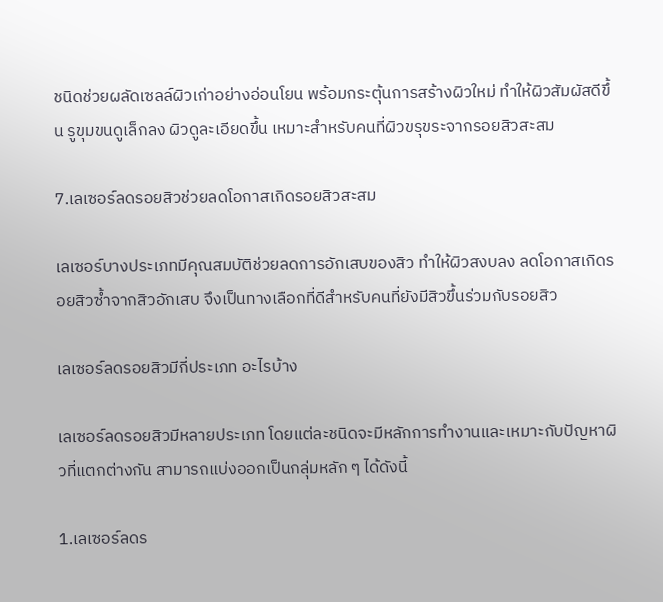ชนิดช่วยผลัดเซลล์ผิวเก่าอย่างอ่อนโยน พร้อมกระตุ้นการสร้างผิวใหม่ ทำให้ผิวสัมผัสดีขึ้น รูขุมขนดูเล็กลง ผิวดูละเอียดขึ้น เหมาะสำหรับคนที่ผิวขรุขระจากรอยสิวสะสม

7.เลเซอร์ลดรอยสิวช่วยลดโอกาสเกิดรอยสิวสะสม

เลเซอร์บางประเภทมีคุณสมบัติช่วยลดการอักเสบของสิว ทำให้ผิวสงบลง ลดโอกาสเกิดรอยสิวซ้ำจากสิวอักเสบ จึงเป็นทางเลือกที่ดีสำหรับคนที่ยังมีสิวขึ้นร่วมกับรอยสิว

เลเซอร์ลดรอยสิวมีกี่ประเภท อะไรบ้าง

เลเซอร์ลดรอยสิวมีหลายประเภท โดยแต่ละชนิดจะมีหลักการทำงานและเหมาะกับปัญหาผิวที่แตกต่างกัน สามารถแบ่งออกเป็นกลุ่มหลัก ๆ ได้ดังนี้

1.เลเซอร์ลดร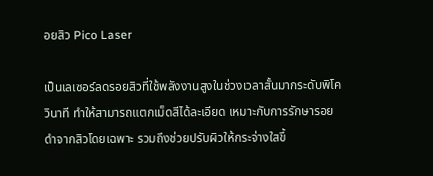อยสิว Pico Laser

เป็นเลเซอร์ลดรอยสิวที่ใช้พลังงานสูงในช่วงเวลาสั้นมากระดับพิโควินาที ทำให้สามารถแตกเม็ดสีได้ละเอียด เหมาะกับการรักษารอยดำจากสิวโดยเฉพาะ รวมถึงช่วยปรับผิวให้กระจ่างใสขึ้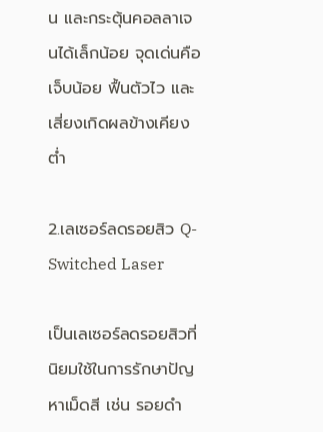น และกระตุ้นคอลลาเจนได้เล็กน้อย จุดเด่นคือเจ็บน้อย ฟื้นตัวไว และเสี่ยงเกิดผลข้างเคียงต่ำ

2.เลเซอร์ลดรอยสิว Q-Switched Laser

เป็นเลเซอร์ลดรอยสิวที่นิยมใช้ในการรักษาปัญหาเม็ดสี เช่น รอยดำ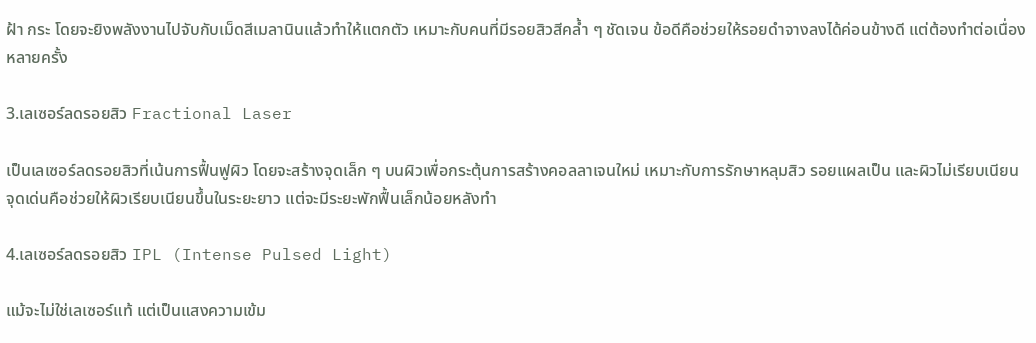ฝ้า กระ โดยจะยิงพลังงานไปจับกับเม็ดสีเมลานินแล้วทำให้แตกตัว เหมาะกับคนที่มีรอยสิวสีคล้ำ ๆ ชัดเจน ข้อดีคือช่วยให้รอยดำจางลงได้ค่อนข้างดี แต่ต้องทำต่อเนื่องหลายครั้ง

3.เลเซอร์ลดรอยสิว Fractional Laser

เป็นเลเซอร์ลดรอยสิวที่เน้นการฟื้นฟูผิว โดยจะสร้างจุดเล็ก ๆ บนผิวเพื่อกระตุ้นการสร้างคอลลาเจนใหม่ เหมาะกับการรักษาหลุมสิว รอยแผลเป็น และผิวไม่เรียบเนียน จุดเด่นคือช่วยให้ผิวเรียบเนียนขึ้นในระยะยาว แต่จะมีระยะพักฟื้นเล็กน้อยหลังทำ

4.เลเซอร์ลดรอยสิว IPL (Intense Pulsed Light)

แม้จะไม่ใช่เลเซอร์แท้ แต่เป็นแสงความเข้ม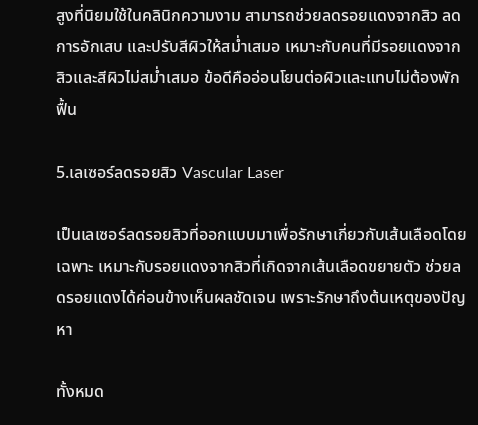สูงที่นิยมใช้ในคลินิกความงาม สามารถช่วยลดรอยแดงจากสิว ลดการอักเสบ และปรับสีผิวให้สม่ำเสมอ เหมาะกับคนที่มีรอยแดงจากสิวและสีผิวไม่สม่ำเสมอ ข้อดีคืออ่อนโยนต่อผิวและแทบไม่ต้องพักฟื้น

5.เลเซอร์ลดรอยสิว Vascular Laser

เป็นเลเซอร์ลดรอยสิวที่ออกแบบมาเพื่อรักษาเกี่ยวกับเส้นเลือดโดยเฉพาะ เหมาะกับรอยแดงจากสิวที่เกิดจากเส้นเลือดขยายตัว ช่วยลดรอยแดงได้ค่อนข้างเห็นผลชัดเจน เพราะรักษาถึงต้นเหตุของปัญหา

ทั้งหมด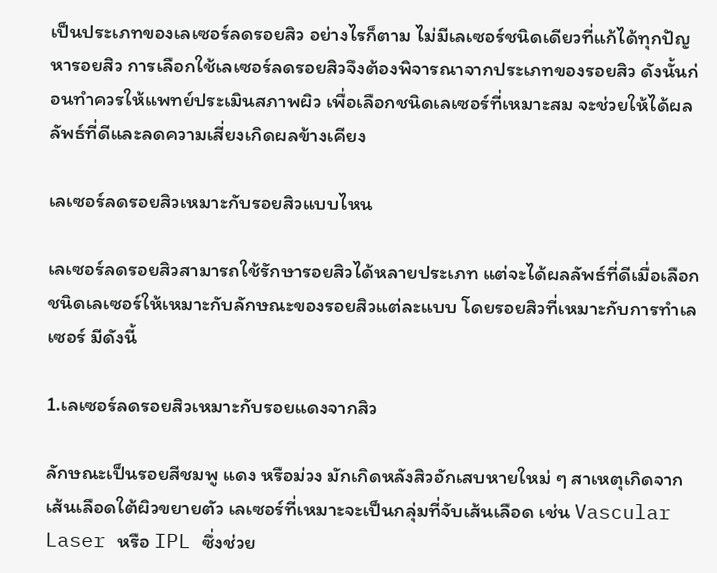เป็นประเภทของเลเซอร์ลดรอยสิว อย่างไรก็ตาม ไม่มีเลเซอร์ชนิดเดียวที่แก้ได้ทุกปัญหารอยสิว การเลือกใช้เลเซอร์ลดรอยสิวจึงต้องพิจารณาจากประเภทของรอยสิว ดังนั้นก่อนทำควรให้แพทย์ประเมินสภาพผิว เพื่อเลือกชนิดเลเซอร์ที่เหมาะสม จะช่วยให้ได้ผลลัพธ์ที่ดีและลดความเสี่ยงเกิดผลข้างเคียง

เลเซอร์ลดรอยสิวเหมาะกับรอยสิวแบบไหน

เลเซอร์ลดรอยสิวสามารถใช้รักษารอยสิวได้หลายประเภท แต่จะได้ผลลัพธ์ที่ดีเมื่อเลือกชนิดเลเซอร์ให้เหมาะกับลักษณะของรอยสิวแต่ละแบบ โดยรอยสิวที่เหมาะกับการทำเลเซอร์ มีดังนี้

1.เลเซอร์ลดรอยสิวเหมาะกับรอยแดงจากสิว

ลักษณะเป็นรอยสีชมพู แดง หรือม่วง มักเกิดหลังสิวอักเสบหายใหม่ ๆ สาเหตุเกิดจากเส้นเลือดใต้ผิวขยายตัว เลเซอร์ที่เหมาะจะเป็นกลุ่มที่จับเส้นเลือด เช่น Vascular Laser หรือ IPL ซึ่งช่วย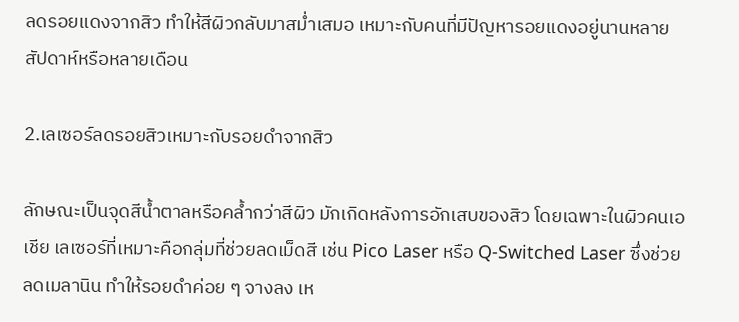ลดรอยแดงจากสิว ทำให้สีผิวกลับมาสม่ำเสมอ เหมาะกับคนที่มีปัญหารอยแดงอยู่นานหลายสัปดาห์หรือหลายเดือน

2.เลเซอร์ลดรอยสิวเหมาะกับรอยดำจากสิว

ลักษณะเป็นจุดสีน้ำตาลหรือคล้ำกว่าสีผิว มักเกิดหลังการอักเสบของสิว โดยเฉพาะในผิวคนเอเชีย เลเซอร์ที่เหมาะคือกลุ่มที่ช่วยลดเม็ดสี เช่น Pico Laser หรือ Q-Switched Laser ซึ่งช่วยลดเมลานิน ทำให้รอยดำค่อย ๆ จางลง เห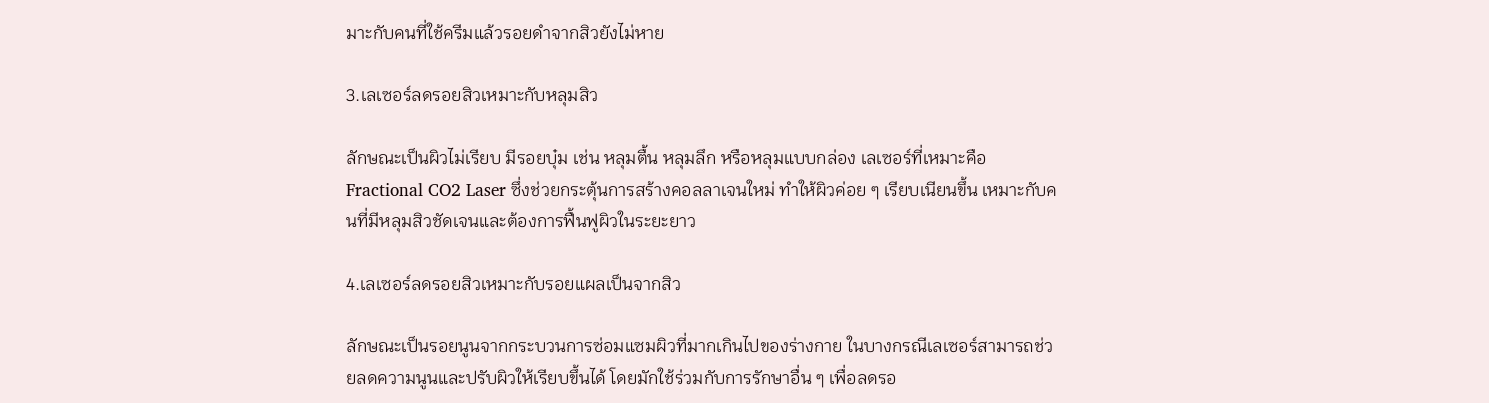มาะกับคนที่ใช้ครีมแล้วรอยดำจากสิวยังไม่หาย

3.เลเซอร์ลดรอยสิวเหมาะกับหลุมสิว

ลักษณะเป็นผิวไม่เรียบ มีรอยบุ๋ม เช่น หลุมตื้น หลุมลึก หรือหลุมแบบกล่อง เลเซอร์ที่เหมาะคือ Fractional CO2 Laser ซึ่งช่วยกระตุ้นการสร้างคอลลาเจนใหม่ ทำให้ผิวค่อย ๆ เรียบเนียนขึ้น เหมาะกับคนที่มีหลุมสิวชัดเจนและต้องการฟื้นฟูผิวในระยะยาว

4.เลเซอร์ลดรอยสิวเหมาะกับรอยแผลเป็นจากสิว

ลักษณะเป็นรอยนูนจากกระบวนการซ่อมแซมผิวที่มากเกินไปของร่างกาย ในบางกรณีเลเซอร์สามารถช่วยลดความนูนและปรับผิวให้เรียบขึ้นได้ โดยมักใช้ร่วมกับการรักษาอื่น ๆ เพื่อลดรอ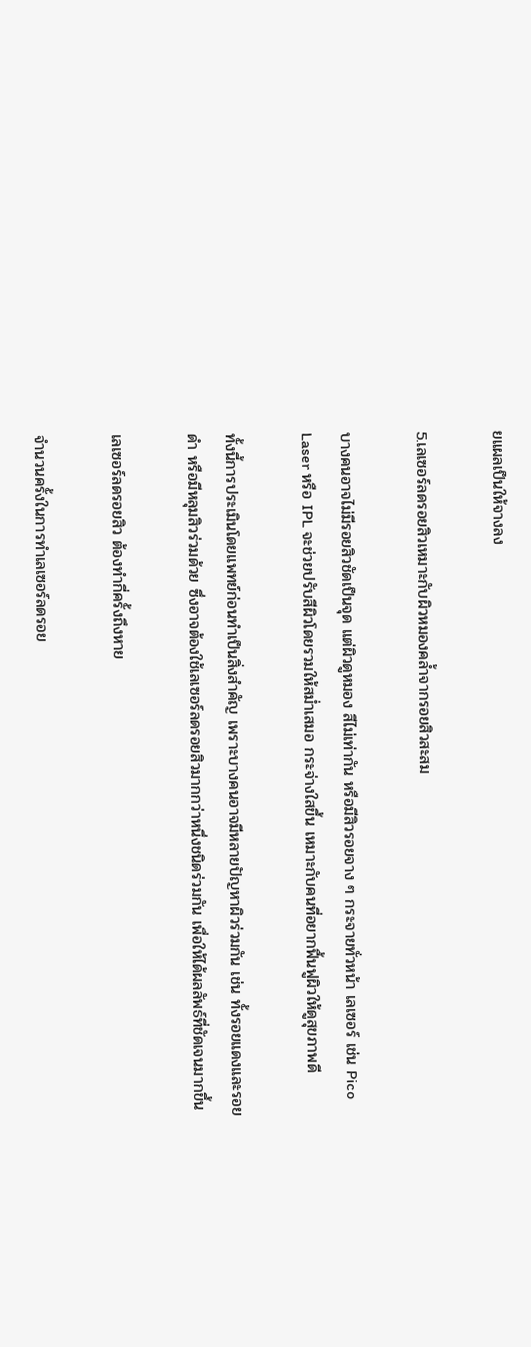ยแผลเป็นให้จางลง

5.เลเซอร์ลดรอยสิวเหมาะกับผิวหมองคล้ำจากรอยสิวสะสม

บางคนอาจไม่มีรอยสิวชัดเป็นจุด แต่ผิวดูหมอง สีไม่เท่ากัน หรือมีสิวรอยจาง ๆ กระจายทั่วหน้า เลเซอร์ เช่น Pico Laser หรือ IPL จะช่วยปรับสีผิวโดยรวมให้สม่ำเสมอ กระจ่างใสขึ้น เหมาะกับคนที่อยากฟื้นฟูผิวให้ดูสุขภาพดี

ทั้งนี้การประเมินโดยแพทย์ก่อนทำเป็นสิ่งสำคัญ เพราะบางคนอาจมีหลายปัญหาผิวร่วมกัน เช่น ทั้งรอยแดงและรอยดำ หรือมีหลุมสิวร่วมด้วย ซึ่งอาจต้องใช้เลเซอร์ลดรอยสิวมากกว่าหนึ่งชนิดร่วมกัน เพื่อให้ได้ผลลัพธ์ที่ชัดเจนมากขึ้น

เลเซอร์ลดรอยสิว ต้องทำกี่ครั้งถึงหาย

จำนวนครั้งในการทำเลเซอร์ลดรอย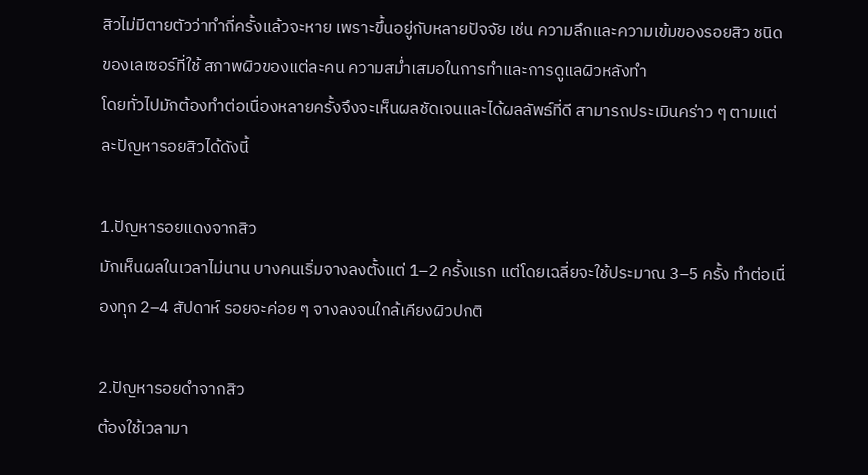สิวไม่มีตายตัวว่าทำกี่ครั้งแล้วจะหาย เพราะขึ้นอยู่กับหลายปัจจัย เช่น ความลึกและความเข้มของรอยสิว ชนิดของเลเซอร์ที่ใช้ สภาพผิวของแต่ละคน ความสม่ำเสมอในการทำและการดูแลผิวหลังทำ
โดยทั่วไปมักต้องทำต่อเนื่องหลายครั้งจึงจะเห็นผลชัดเจนและได้ผลลัพธ์ที่ดี สามารถประเมินคร่าว ๆ ตามแต่ละปัญหารอยสิวได้ดังนี้

1.ปัญหารอยแดงจากสิว
มักเห็นผลในเวลาไม่นาน บางคนเริ่มจางลงตั้งแต่ 1–2 ครั้งแรก แต่โดยเฉลี่ยจะใช้ประมาณ 3–5 ครั้ง ทำต่อเนื่องทุก 2–4 สัปดาห์ รอยจะค่อย ๆ จางลงจนใกล้เคียงผิวปกติ

2.ปัญหารอยดำจากสิว
ต้องใช้เวลามา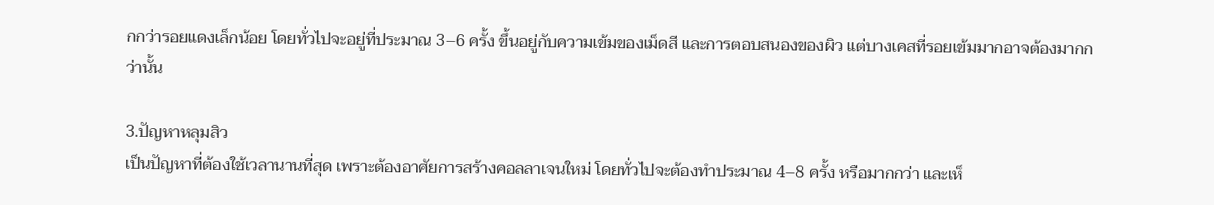กกว่ารอยแดงเล็กน้อย โดยทั่วไปจะอยู่ที่ประมาณ 3–6 ครั้ง ขึ้นอยู่กับความเข้มของเม็ดสี และการตอบสนองของผิว แต่บางเคสที่รอยเข้มมากอาจต้องมากกว่านั้น

3.ปัญหาหลุมสิว
เป็นปัญหาที่ต้องใช้เวลานานที่สุด เพราะต้องอาศัยการสร้างคอลลาเจนใหม่ โดยทั่วไปจะต้องทำประมาณ 4–8 ครั้ง หรือมากกว่า และเห็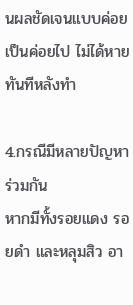นผลชัดเจนแบบค่อยเป็นค่อยไป ไม่ได้หายทันทีหลังทำ

4.กรณีมีหลายปัญหาร่วมกัน
หากมีทั้งรอยแดง รอยดำ และหลุมสิว อา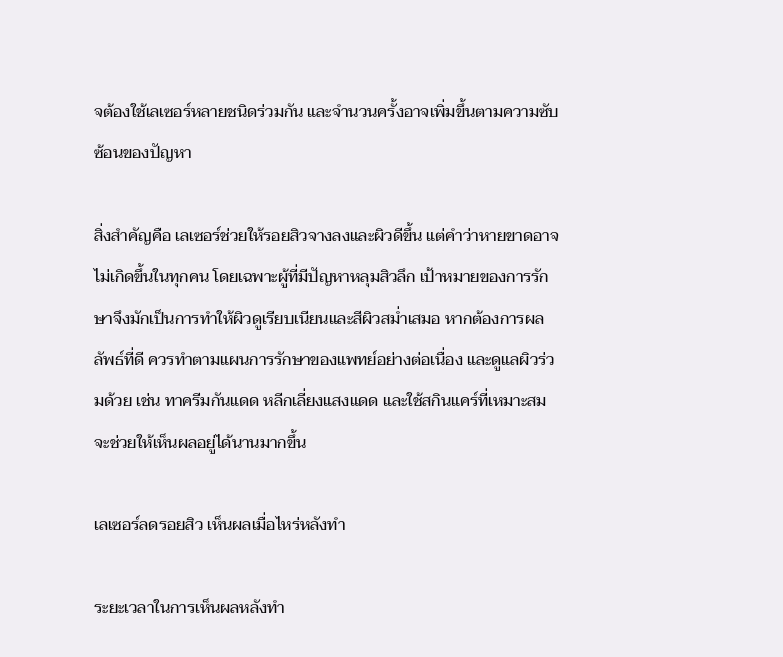จต้องใช้เลเซอร์หลายชนิดร่วมกัน และจำนวนครั้งอาจเพิ่มขึ้นตามความซับซ้อนของปัญหา

สิ่งสำคัญคือ เลเซอร์ช่วยให้รอยสิวจางลงและผิวดีขึ้น แต่คำว่าหายขาดอาจไม่เกิดขึ้นในทุกคน โดยเฉพาะผู้ที่มีปัญหาหลุมสิวลึก เป้าหมายของการรักษาจึงมักเป็นการทำให้ผิวดูเรียบเนียนและสีผิวสม่ำเสมอ หากต้องการผลลัพธ์ที่ดี ควรทำตามแผนการรักษาของแพทย์อย่างต่อเนื่อง และดูแลผิวร่วมด้วย เช่น ทาครีมกันแดด หลีกเลี่ยงแสงแดด และใช้สกินแคร์ที่เหมาะสม จะช่วยให้เห็นผลอยู่ได้นานมากขึ้น

เลเซอร์ลดรอยสิว เห็นผลเมื่อไหร่หลังทำ

ระยะเวลาในการเห็นผลหลังทำ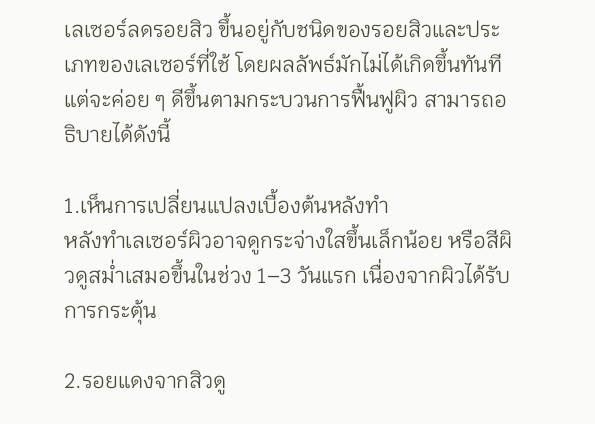เลเซอร์ลดรอยสิว ขึ้นอยู่กับชนิดของรอยสิวและประเภทของเลเซอร์ที่ใช้ โดยผลลัพธ์มักไม่ได้เกิดขึ้นทันที แต่จะค่อย ๆ ดีขึ้นตามกระบวนการฟื้นฟูผิว สามารถอธิบายได้ดังนี้

1.เห็นการเปลี่ยนแปลงเบื้องต้นหลังทำ
หลังทำเลเซอร์ผิวอาจดูกระจ่างใสขึ้นเล็กน้อย หรือสีผิวดูสม่ำเสมอขึ้นในช่วง 1–3 วันแรก เนื่องจากผิวได้รับการกระตุ้น

2.รอยแดงจากสิวดู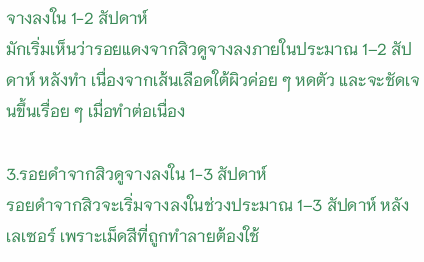จางลงใน 1-2 สัปดาห์
มักเริ่มเห็นว่ารอยแดงจากสิวดูจางลงภายในประมาณ 1–2 สัปดาห์ หลังทำ เนื่องจากเส้นเลือดใต้ผิวค่อย ๆ หดตัว และจะชัดเจนขึ้นเรื่อย ๆ เมื่อทำต่อเนื่อง

3.รอยดำจากสิวดูจางลงใน 1-3 สัปดาห์
รอยดำจากสิวจะเริ่มจางลงในช่วงประมาณ 1–3 สัปดาห์ หลังเลเซอร์ เพราะเม็ดสีที่ถูกทำลายต้องใช้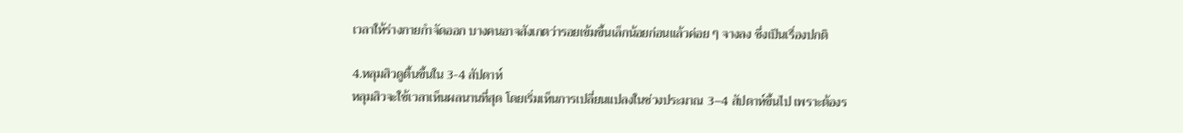เวลาให้ร่างกายกำจัดออก บางคนอาจสังเกตว่ารอยเข้มขึ้นเล็กน้อยก่อนแล้วค่อย ๆ จางลง ซึ่งเป็นเรื่องปกติ

4.หลุมสิวดูตื้นขึ้นใน 3-4 สัปดาห์
หลุมสิวจะใช้เวลาเห็นผลนานที่สุด โดยเริ่มเห็นการเปลี่ยนแปลงในช่วงประมาณ 3–4 สัปดาห์ขึ้นไป เพราะต้องร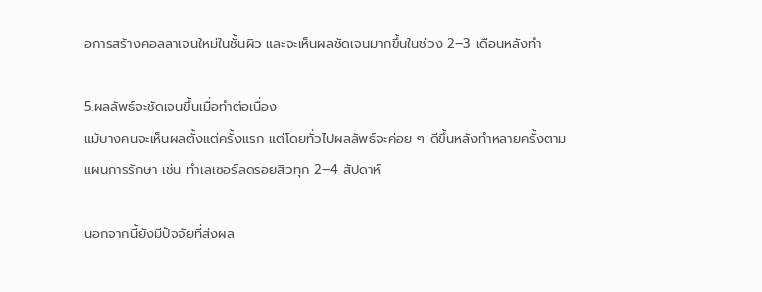อการสร้างคอลลาเจนใหม่ในชั้นผิว และจะเห็นผลชัดเจนมากขึ้นในช่วง 2–3 เดือนหลังทำ

5.ผลลัพธ์จะชัดเจนขึ้นเมื่อทำต่อเนื่อง
แม้บางคนจะเห็นผลตั้งแต่ครั้งแรก แต่โดยทั่วไปผลลัพธ์จะค่อย ๆ ดีขึ้นหลังทำหลายครั้งตามแผนการรักษา เช่น ทำเลเซอร์ลดรอยสิวทุก 2–4 สัปดาห์

นอกจากนี้ยังมีปัจจัยที่ส่งผล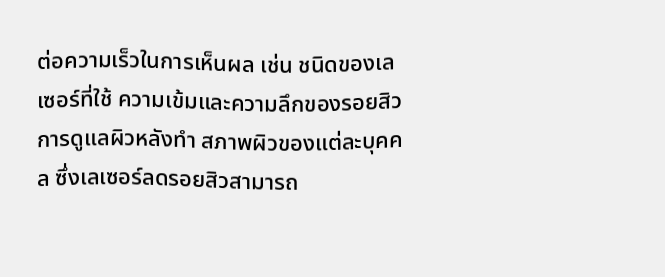ต่อความเร็วในการเห็นผล เช่น ชนิดของเลเซอร์ที่ใช้ ความเข้มและความลึกของรอยสิว การดูแลผิวหลังทำ สภาพผิวของแต่ละบุคคล ซึ่งเลเซอร์ลดรอยสิวสามารถ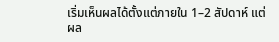เริ่มเห็นผลได้ตั้งแต่ภายใน 1–2 สัปดาห์ แต่ผล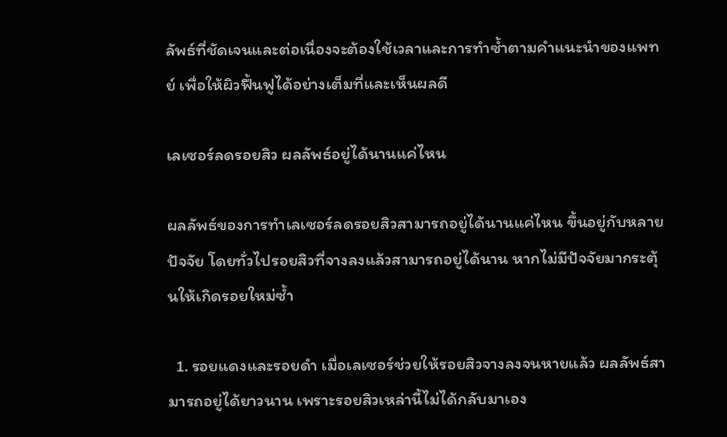ลัพธ์ที่ชัดเจนและต่อเนื่องจะต้องใช้เวลาและการทำซ้ำตามคำแนะนำของแพทย์ เพื่อให้ผิวฟื้นฟูได้อย่างเต็มที่และเห็นผลดี

เลเซอร์ลดรอยสิว ผลลัพธ์อยู่ได้นานแค่ไหน

ผลลัพธ์ของการทำเลเซอร์ลดรอยสิวสามารถอยู่ได้นานแค่ไหน ขึ้นอยู่กับหลายปัจจัย โดยทั่วไปรอยสิวที่จางลงแล้วสามารถอยู่ได้นาน หากไม่มีปัจจัยมากระตุ้นให้เกิดรอยใหม่ซ้ำ

  1. รอยแดงและรอยดำ เมื่อเลเซอร์ช่วยให้รอยสิวจางลงจนหายแล้ว ผลลัพธ์สามารถอยู่ได้ยาวนาน เพราะรอยสิวเหล่านี้ไม่ได้กลับมาเอง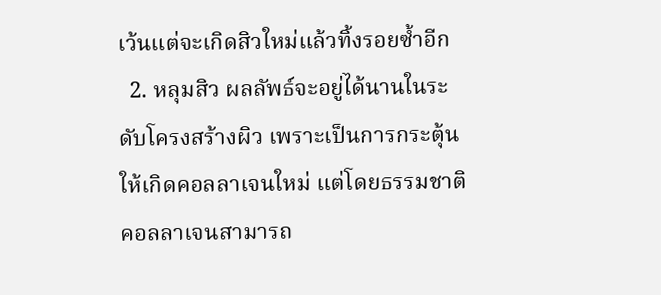เว้นแต่จะเกิดสิวใหม่แล้วทิ้งรอยซ้ำอีก
  2. หลุมสิว ผลลัพธ์จะอยู่ได้นานในระดับโครงสร้างผิว เพราะเป็นการกระตุ้นให้เกิดคอลลาเจนใหม่ แต่โดยธรรมชาติ คอลลาเจนสามารถ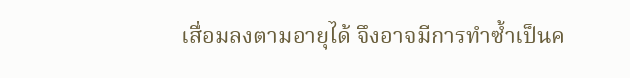เสื่อมลงตามอายุได้ จึงอาจมีการทำซ้ำเป็นค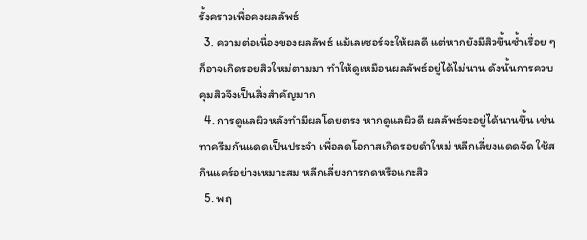รั้งคราวเพื่อคงผลลัพธ์
  3. ความต่อเนื่องของผลลัพธ์ แม้เลเซอร์จะให้ผลดี แต่หากยังมีสิวขึ้นซ้ำเรื่อย ๆ ก็อาจเกิดรอยสิวใหม่ตามมา ทำให้ดูเหมือนผลลัพธ์อยู่ได้ไม่นาน ดังนั้นการควบคุมสิวจึงเป็นสิ่งสำคัญมาก
  4. การดูแลผิวหลังทำมีผลโดยตรง หากดูแลผิวดี ผลลัพธ์จะอยู่ได้นานขึ้น เช่น ทาครีมกันแดดเป็นประจำ เพื่อลดโอกาสเกิดรอยดำใหม่ หลีกเลี่ยงแดดจัด ใช้สกินแคร์อย่างเหมาะสม หลีกเลี่ยงการกดหรือแกะสิว
  5. พฤ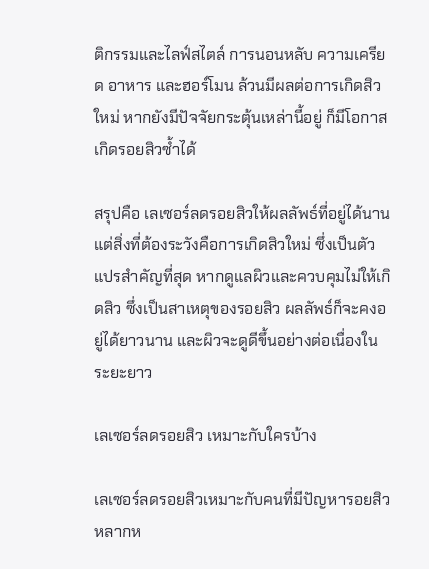ติกรรมและไลฟ์สไตล์ การนอนหลับ ความเครียด อาหาร และฮอร์โมน ล้วนมีผลต่อการเกิดสิวใหม่ หากยังมีปัจจัยกระตุ้นเหล่านี้อยู่ ก็มีโอกาสเกิดรอยสิวซ้ำได้

สรุปคือ เลเซอร์ลดรอยสิวให้ผลลัพธ์ที่อยู่ได้นาน แต่สิ่งที่ต้องระวังคือการเกิดสิวใหม่ ซึ่งเป็นตัวแปรสำคัญที่สุด หากดูแลผิวและควบคุมไม่ให้เกิดสิว ซึ่งเป็นสาเหตุของรอยสิว ผลลัพธ์ก็จะคงอยู่ได้ยาวนาน และผิวจะดูดีขึ้นอย่างต่อเนื่องในระยะยาว

เลเซอร์ลดรอยสิว เหมาะกับใครบ้าง

เลเซอร์ลดรอยสิวเหมาะกับคนที่มีปัญหารอยสิวหลากห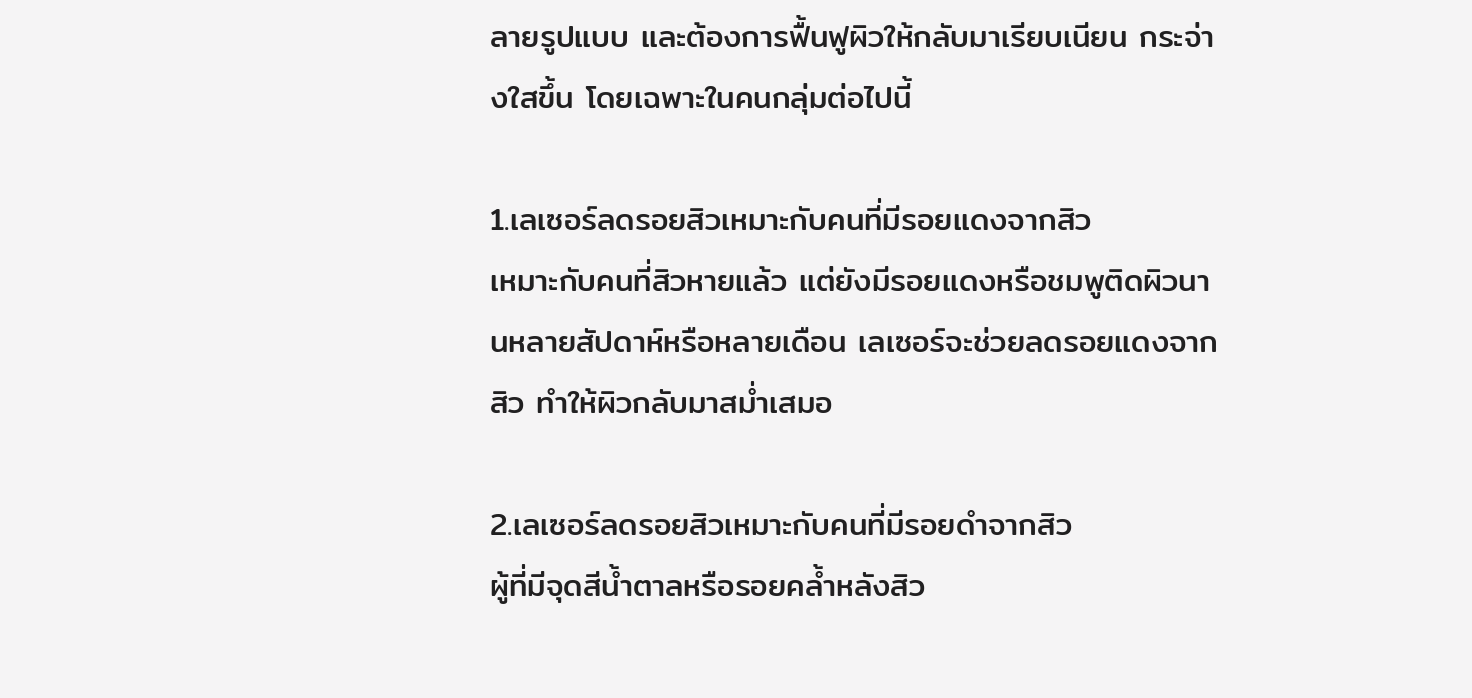ลายรูปแบบ และต้องการฟื้นฟูผิวให้กลับมาเรียบเนียน กระจ่างใสขึ้น โดยเฉพาะในคนกลุ่มต่อไปนี้

1.เลเซอร์ลดรอยสิวเหมาะกับคนที่มีรอยแดงจากสิว
เหมาะกับคนที่สิวหายแล้ว แต่ยังมีรอยแดงหรือชมพูติดผิวนานหลายสัปดาห์หรือหลายเดือน เลเซอร์จะช่วยลดรอยแดงจากสิว ทำให้ผิวกลับมาสม่ำเสมอ

2.เลเซอร์ลดรอยสิวเหมาะกับคนที่มีรอยดำจากสิว
ผู้ที่มีจุดสีน้ำตาลหรือรอยคล้ำหลังสิว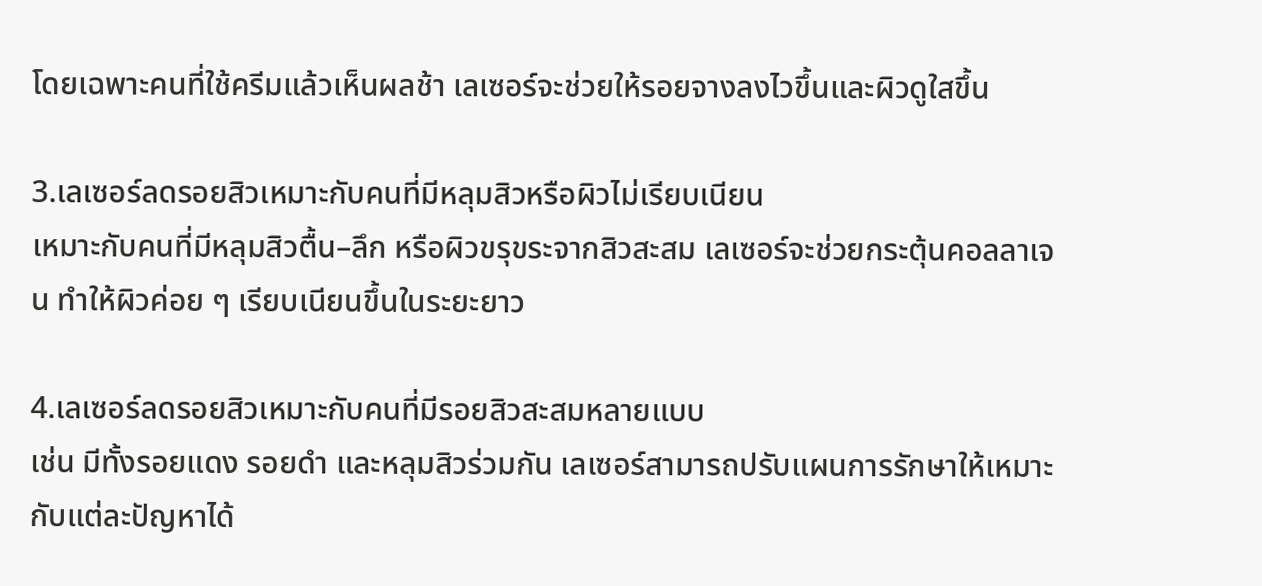โดยเฉพาะคนที่ใช้ครีมแล้วเห็นผลช้า เลเซอร์จะช่วยให้รอยจางลงไวขึ้นและผิวดูใสขึ้น

3.เลเซอร์ลดรอยสิวเหมาะกับคนที่มีหลุมสิวหรือผิวไม่เรียบเนียน
เหมาะกับคนที่มีหลุมสิวตื้น–ลึก หรือผิวขรุขระจากสิวสะสม เลเซอร์จะช่วยกระตุ้นคอลลาเจน ทำให้ผิวค่อย ๆ เรียบเนียนขึ้นในระยะยาว

4.เลเซอร์ลดรอยสิวเหมาะกับคนที่มีรอยสิวสะสมหลายแบบ
เช่น มีทั้งรอยแดง รอยดำ และหลุมสิวร่วมกัน เลเซอร์สามารถปรับแผนการรักษาให้เหมาะกับแต่ละปัญหาได้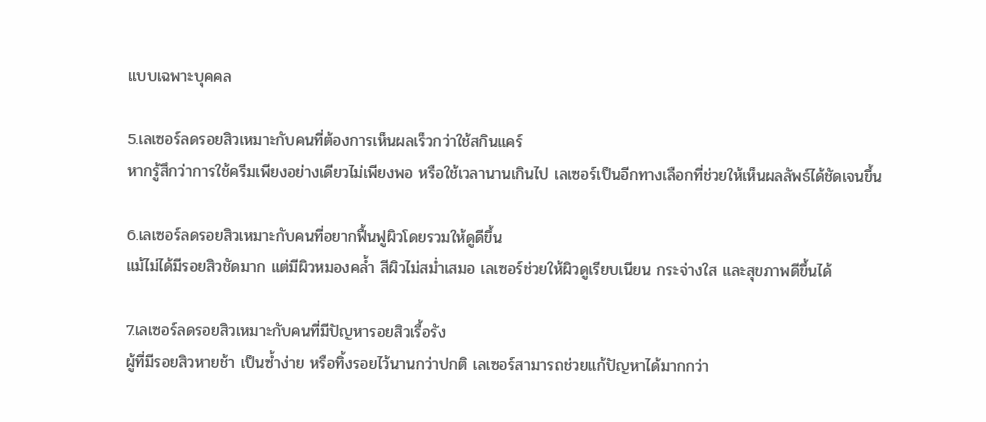แบบเฉพาะบุคคล

5.เลเซอร์ลดรอยสิวเหมาะกับคนที่ต้องการเห็นผลเร็วกว่าใช้สกินแคร์
หากรู้สึกว่าการใช้ครีมเพียงอย่างเดียวไม่เพียงพอ หรือใช้เวลานานเกินไป เลเซอร์เป็นอีกทางเลือกที่ช่วยให้เห็นผลลัพธ์ได้ชัดเจนขึ้น

6.เลเซอร์ลดรอยสิวเหมาะกับคนที่อยากฟื้นฟูผิวโดยรวมให้ดูดีขึ้น
แม้ไม่ได้มีรอยสิวชัดมาก แต่มีผิวหมองคล้ำ สีผิวไม่สม่ำเสมอ เลเซอร์ช่วยให้ผิวดูเรียบเนียน กระจ่างใส และสุขภาพดีขึ้นได้

7.เลเซอร์ลดรอยสิวเหมาะกับคนที่มีปัญหารอยสิวเรื้อรัง
ผู้ที่มีรอยสิวหายช้า เป็นซ้ำง่าย หรือทิ้งรอยไว้นานกว่าปกติ เลเซอร์สามารถช่วยแก้ปัญหาได้มากกว่า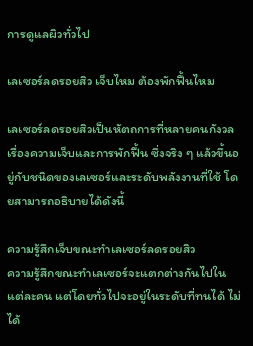การดูแลผิวทั่วไป

เลเซอร์ลดรอยสิว เจ็บไหม ต้องพักฟื้นไหม

เลเซอร์ลดรอยสิวเป็นหัตถการที่หลายคนกังวลเรื่องความเจ็บและการพักฟื้น ซึ่งจริง ๆ แล้วขึ้นอยู่กับชนิดของเลเซอร์และระดับพลังงานที่ใช้ โดยสามารถอธิบายได้ดังนี้

ความรู้สึกเจ็บขณะทำเลเซอร์ลดรอยสิว
ความรู้สึกขณะทำเลเซอร์จะแตกต่างกันไปในแต่ละคน แต่โดยทั่วไปจะอยู่ในระดับที่ทนได้ ไม่ได้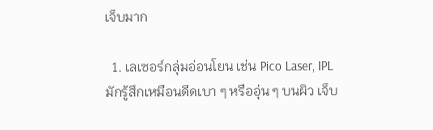เจ็บมาก

  1. เลเซอร์กลุ่มอ่อนโยน เช่น Pico Laser, IPL มักรู้สึกเหมือนดีดเบา ๆ หรืออุ่น ๆ บนผิว เจ็บ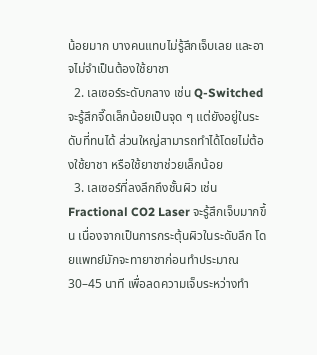น้อยมาก บางคนแทบไม่รู้สึกเจ็บเลย และอาจไม่จำเป็นต้องใช้ยาชา
  2. เลเซอร์ระดับกลาง เช่น Q-Switched จะรู้สึกจี๊ดเล็กน้อยเป็นจุด ๆ แต่ยังอยู่ในระดับที่ทนได้ ส่วนใหญ่สามารถทำได้โดยไม่ต้องใช้ยาชา หรือใช้ยาชาช่วยเล็กน้อย
  3. เลเซอร์ที่ลงลึกถึงชั้นผิว เช่น Fractional CO2 Laser จะรู้สึกเจ็บมากขึ้น เนื่องจากเป็นการกระตุ้นผิวในระดับลึก โดยแพทย์มักจะทายาชาก่อนทำประมาณ 30–45 นาที เพื่อลดความเจ็บระหว่างทำ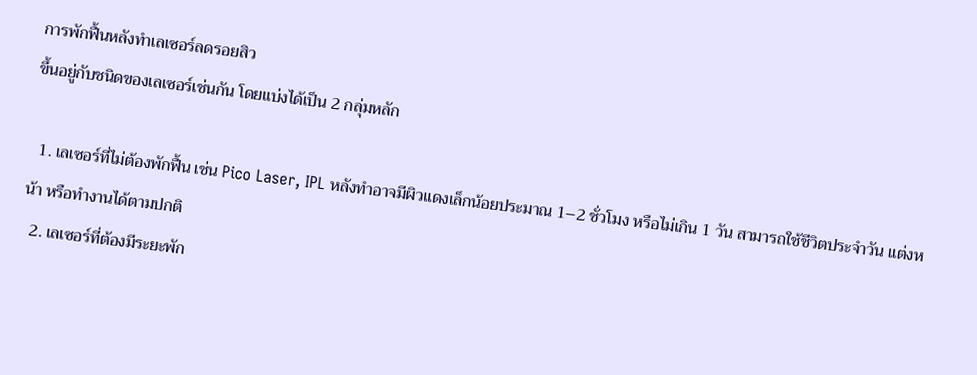การพักฟื้นหลังทำเลเซอร์ลดรอยสิว
ขึ้นอยู่กับชนิดของเลเซอร์เช่นกัน โดยแบ่งได้เป็น 2 กลุ่มหลัก

  1. เลเซอร์ที่ไม่ต้องพักฟื้น เช่น Pico Laser, IPL หลังทำอาจมีผิวแดงเล็กน้อยประมาณ 1–2 ชั่วโมง หรือไม่เกิน 1 วัน สามารถใช้ชีวิตประจำวัน แต่งหน้า หรือทำงานได้ตามปกติ
  2. เลเซอร์ที่ต้องมีระยะพัก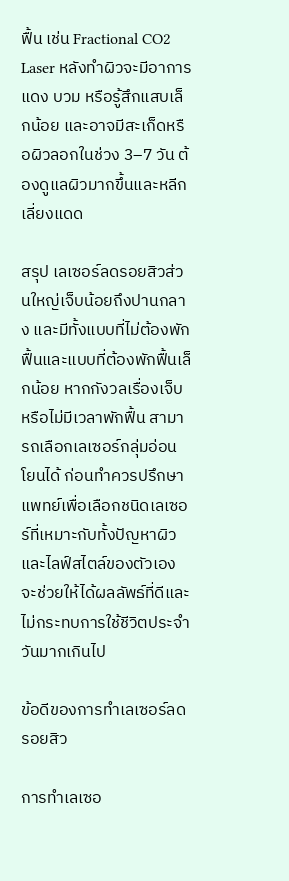ฟื้น เช่น Fractional CO2 Laser หลังทำผิวจะมีอาการแดง บวม หรือรู้สึกแสบเล็กน้อย และอาจมีสะเก็ดหรือผิวลอกในช่วง 3–7 วัน ต้องดูแลผิวมากขึ้นและหลีกเลี่ยงแดด

สรุป เลเซอร์ลดรอยสิวส่วนใหญ่เจ็บน้อยถึงปานกลาง และมีทั้งแบบที่ไม่ต้องพักฟื้นและแบบที่ต้องพักฟื้นเล็กน้อย หากกังวลเรื่องเจ็บหรือไม่มีเวลาพักฟื้น สามารถเลือกเลเซอร์กลุ่มอ่อนโยนได้ ก่อนทำควรปรึกษาแพทย์เพื่อเลือกชนิดเลเซอร์ที่เหมาะกับทั้งปัญหาผิวและไลฟ์สไตล์ของตัวเอง จะช่วยให้ได้ผลลัพธ์ที่ดีและไม่กระทบการใช้ชีวิตประจำวันมากเกินไป

ข้อดีของการทำเลเซอร์ลดรอยสิว

การทำเลเซอ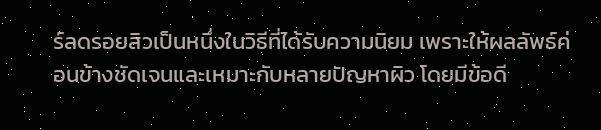ร์ลดรอยสิวเป็นหนึ่งในวิธีที่ได้รับความนิยม เพราะให้ผลลัพธ์ค่อนข้างชัดเจนและเหมาะกับหลายปัญหาผิว โดยมีข้อดี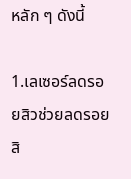หลัก ๆ ดังนี้

1.เลเซอร์ลดรอยสิวช่วยลดรอยสิ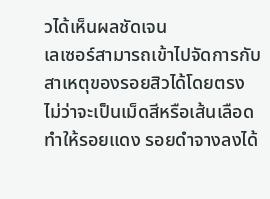วได้เห็นผลชัดเจน
เลเซอร์สามารถเข้าไปจัดการกับสาเหตุของรอยสิวได้โดยตรง ไม่ว่าจะเป็นเม็ดสีหรือเส้นเลือด ทำให้รอยแดง รอยดำจางลงได้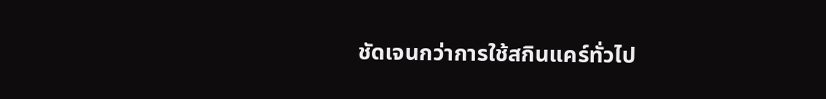ชัดเจนกว่าการใช้สกินแคร์ทั่วไป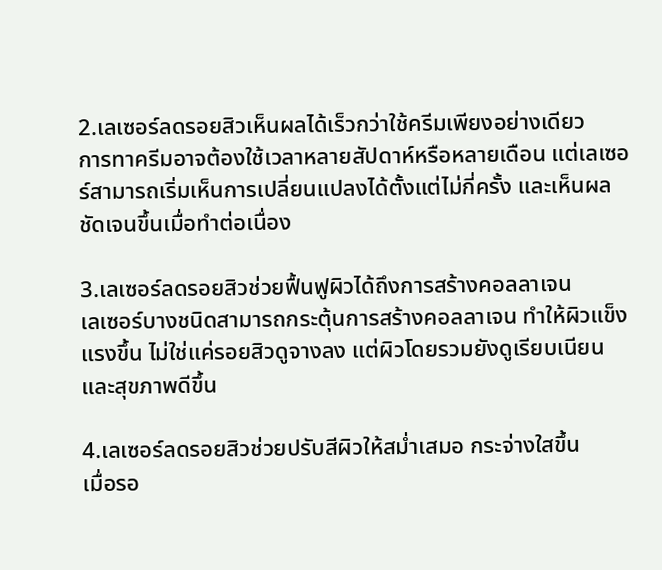2.เลเซอร์ลดรอยสิวเห็นผลได้เร็วกว่าใช้ครีมเพียงอย่างเดียว
การทาครีมอาจต้องใช้เวลาหลายสัปดาห์หรือหลายเดือน แต่เลเซอร์สามารถเริ่มเห็นการเปลี่ยนแปลงได้ตั้งแต่ไม่กี่ครั้ง และเห็นผลชัดเจนขึ้นเมื่อทำต่อเนื่อง

3.เลเซอร์ลดรอยสิวช่วยฟื้นฟูผิวได้ถึงการสร้างคอลลาเจน
เลเซอร์บางชนิดสามารถกระตุ้นการสร้างคอลลาเจน ทำให้ผิวแข็งแรงขึ้น ไม่ใช่แค่รอยสิวดูจางลง แต่ผิวโดยรวมยังดูเรียบเนียนและสุขภาพดีขึ้น

4.เลเซอร์ลดรอยสิวช่วยปรับสีผิวให้สม่ำเสมอ กระจ่างใสขึ้น
เมื่อรอ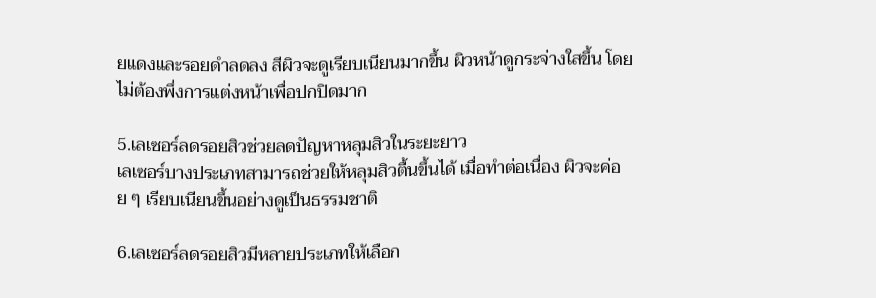ยแดงและรอยดำลดลง สีผิวจะดูเรียบเนียนมากขึ้น ผิวหน้าดูกระจ่างใสขึ้น โดยไม่ต้องพึ่งการแต่งหน้าเพื่อปกปิดมาก

5.เลเซอร์ลดรอยสิวช่วยลดปัญหาหลุมสิวในระยะยาว
เลเซอร์บางประเภทสามารถช่วยให้หลุมสิวตื้นขึ้นได้ เมื่อทำต่อเนื่อง ผิวจะค่อย ๆ เรียบเนียนขึ้นอย่างดูเป็นธรรมชาติ

6.เลเซอร์ลดรอยสิวมีหลายประเภทให้เลือก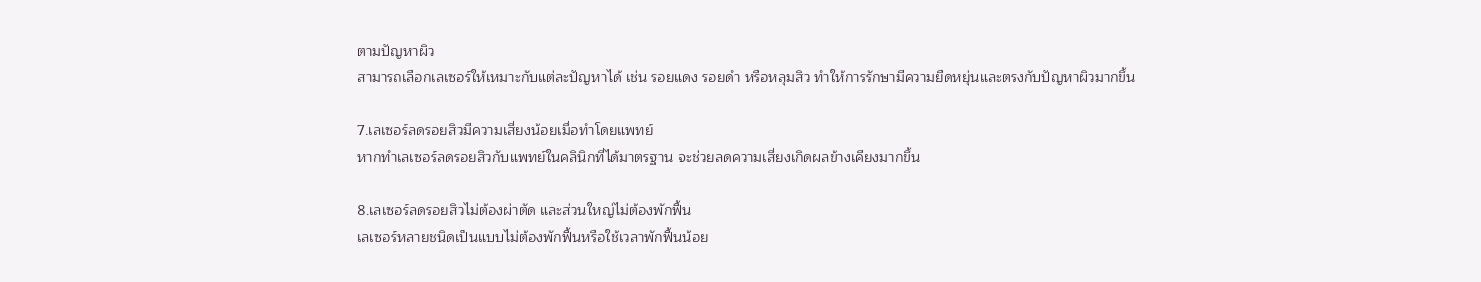ตามปัญหาผิว
สามารถเลือกเลเซอร์ให้เหมาะกับแต่ละปัญหาได้ เช่น รอยแดง รอยดำ หรือหลุมสิว ทำให้การรักษามีความยืดหยุ่นและตรงกับปัญหาผิวมากขึ้น

7.เลเซอร์ลดรอยสิวมีความเสี่ยงน้อยเมื่อทำโดยแพทย์
หากทำเลเซอร์ลดรอยสิวกับแพทย์ในคลินิกที่ได้มาตรฐาน จะช่วยลดความเสี่ยงเกิดผลข้างเคียงมากขึ้น

8.เลเซอร์ลดรอยสิวไม่ต้องผ่าตัด และส่วนใหญ่ไม่ต้องพักฟื้น
เลเซอร์หลายชนิดเป็นแบบไม่ต้องพักฟื้นหรือใช้เวลาพักฟื้นน้อย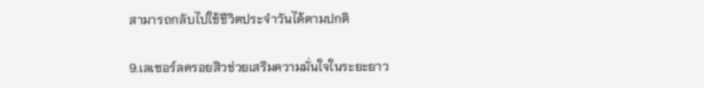สามารถกลับไปใช้ชีวิตประจำวันได้ตามปกติ

9.เลเซอร์ลดรอยสิวช่วยเสริมความมั่นใจในระยะยาว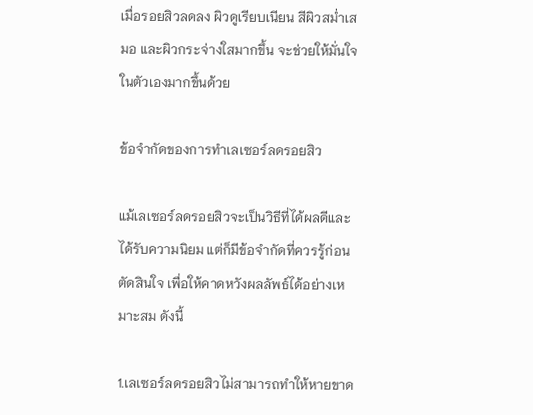เมื่อรอยสิวลดลง ผิวดูเรียบเนียน สีผิวสม่ำเสมอ และผิวกระจ่างใสมากขึ้น จะช่วยให้มั่นใจในตัวเองมากขึ้นด้วย

ข้อจำกัดของการทำเลเซอร์ลดรอยสิว

แม้เลเซอร์ลดรอยสิวจะเป็นวิธีที่ได้ผลดีและได้รับความนิยม แต่ก็มีข้อจำกัดที่ควรรู้ก่อนตัดสินใจ เพื่อให้คาดหวังผลลัพธ์ได้อย่างเหมาะสม ดังนี้

1.เลเซอร์ลดรอยสิวไม่สามารถทำให้หายขาด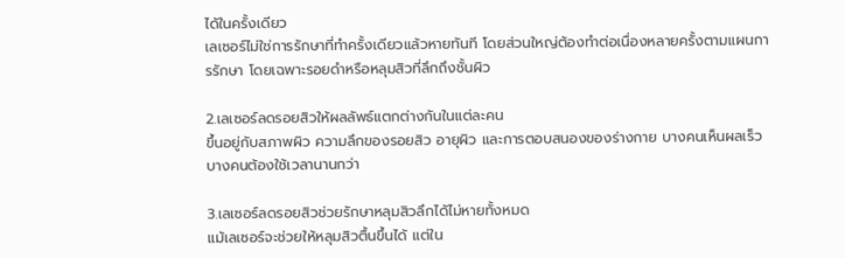ได้ในครั้งเดียว
เลเซอร์ไม่ใช่การรักษาที่ทำครั้งเดียวแล้วหายทันที โดยส่วนใหญ่ต้องทำต่อเนื่องหลายครั้งตามแผนการรักษา โดยเฉพาะรอยดำหรือหลุมสิวที่ลึกถึงชั้นผิว

2.เลเซอร์ลดรอยสิวให้ผลลัพธ์แตกต่างกันในแต่ละคน
ขึ้นอยู่กับสภาพผิว ความลึกของรอยสิว อายุผิว และการตอบสนองของร่างกาย บางคนเห็นผลเร็ว บางคนต้องใช้เวลานานกว่า

3.เลเซอร์ลดรอยสิวช่วยรักษาหลุมสิวลึกได้ไม่หายทั้งหมด
แม้เลเซอร์จะช่วยให้หลุมสิวตื้นขึ้นได้ แต่ใน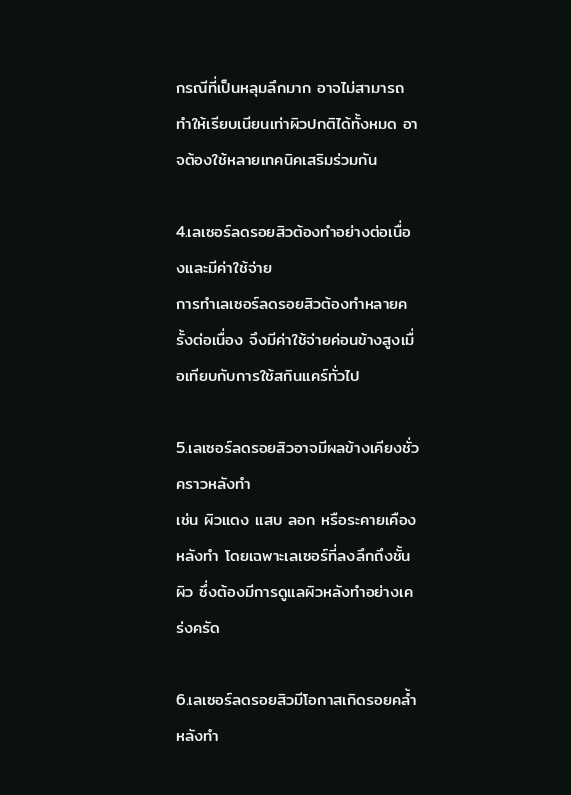กรณีที่เป็นหลุมลึกมาก อาจไม่สามารถทำให้เรียบเนียนเท่าผิวปกติได้ทั้งหมด อาจต้องใช้หลายเทคนิคเสริมร่วมกัน

4.เลเซอร์ลดรอยสิวต้องทำอย่างต่อเนื่องและมีค่าใช้จ่าย
การทำเลเซอร์ลดรอยสิวต้องทำหลายครั้งต่อเนื่อง จึงมีค่าใช้จ่ายค่อนข้างสูงเมื่อเทียบกับการใช้สกินแคร์ทั่วไป

5.เลเซอร์ลดรอยสิวอาจมีผลข้างเคียงชั่วคราวหลังทำ
เช่น ผิวแดง แสบ ลอก หรือระคายเคืองหลังทำ โดยเฉพาะเลเซอร์ที่ลงลึกถึงชั้นผิว ซึ่งต้องมีการดูแลผิวหลังทำอย่างเคร่งครัด

6.เลเซอร์ลดรอยสิวมีโอกาสเกิดรอยคล้ำหลังทำ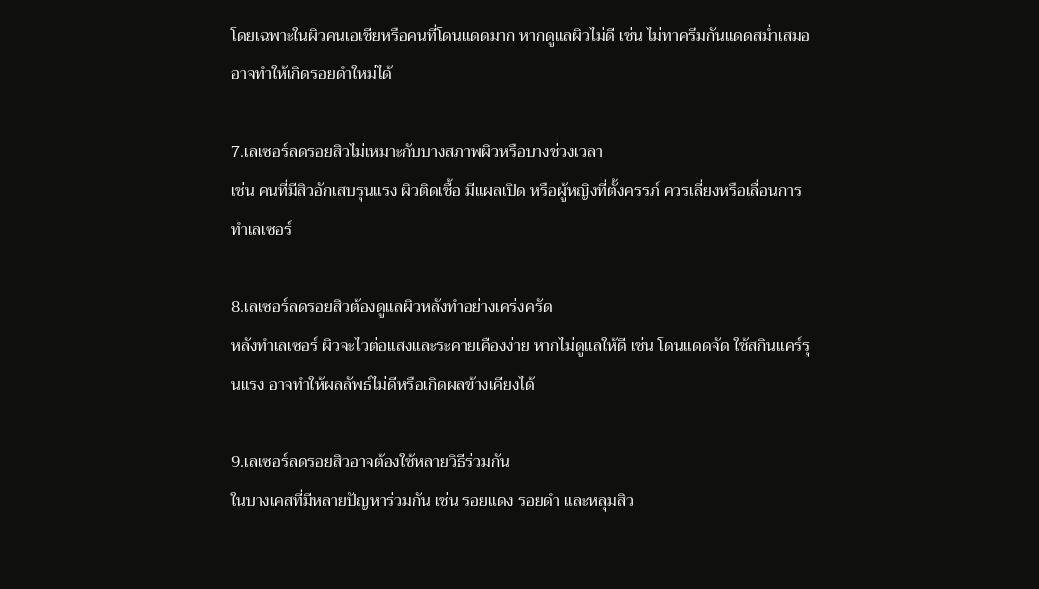โดยเฉพาะในผิวคนเอเชียหรือคนที่โดนแดดมาก หากดูแลผิวไม่ดี เช่น ไม่ทาครีมกันแดดสม่ำเสมอ อาจทำให้เกิดรอยดำใหม่ได้

7.เลเซอร์ลดรอยสิวไม่เหมาะกับบางสภาพผิวหรือบางช่วงเวลา
เช่น คนที่มีสิวอักเสบรุนแรง ผิวติดเชื้อ มีแผลเปิด หรือผู้หญิงที่ตั้งครรภ์ ควรเลี่ยงหรือเลื่อนการทำเลเซอร์

8.เลเซอร์ลดรอยสิวต้องดูแลผิวหลังทำอย่างเคร่งครัด
หลังทำเลเซอร์ ผิวจะไวต่อแสงและระคายเคืองง่าย หากไม่ดูแลให้ดี เช่น โดนแดดจัด ใช้สกินแคร์รุนแรง อาจทำให้ผลลัพธ์ไม่ดีหรือเกิดผลข้างเคียงได้

9.เลเซอร์ลดรอยสิวอาจต้องใช้หลายวิธีร่วมกัน
ในบางเคสที่มีหลายปัญหาร่วมกัน เช่น รอยแดง รอยดำ และหลุมสิว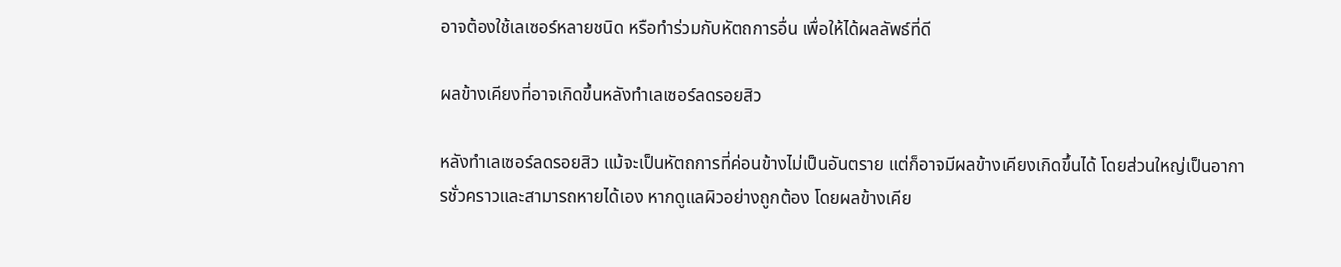อาจต้องใช้เลเซอร์หลายชนิด หรือทำร่วมกับหัตถการอื่น เพื่อให้ได้ผลลัพธ์ที่ดี

ผลข้างเคียงที่อาจเกิดขึ้นหลังทำเลเซอร์ลดรอยสิว

หลังทำเลเซอร์ลดรอยสิว แม้จะเป็นหัตถการที่ค่อนข้างไม่เป็นอันตราย แต่ก็อาจมีผลข้างเคียงเกิดขึ้นได้ โดยส่วนใหญ่เป็นอาการชั่วคราวและสามารถหายได้เอง หากดูแลผิวอย่างถูกต้อง โดยผลข้างเคีย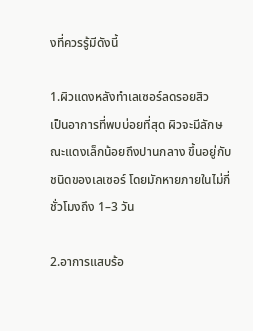งที่ควรรู้มีดังนี้

1.ผิวแดงหลังทำเลเซอร์ลดรอยสิว
เป็นอาการที่พบบ่อยที่สุด ผิวจะมีลักษณะแดงเล็กน้อยถึงปานกลาง ขึ้นอยู่กับชนิดของเลเซอร์ โดยมักหายภายในไม่กี่ชั่วโมงถึง 1–3 วัน

2.อาการแสบร้อ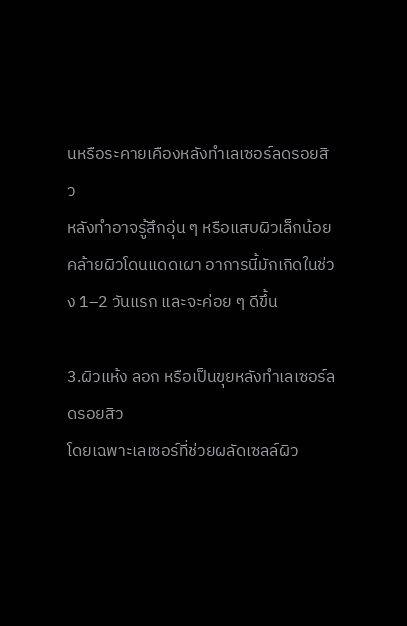นหรือระคายเคืองหลังทำเลเซอร์ลดรอยสิว
หลังทำอาจรู้สึกอุ่น ๆ หรือแสบผิวเล็กน้อย คล้ายผิวโดนแดดเผา อาการนี้มักเกิดในช่วง 1–2 วันแรก และจะค่อย ๆ ดีขึ้น

3.ผิวแห้ง ลอก หรือเป็นขุยหลังทำเลเซอร์ลดรอยสิว
โดยเฉพาะเลเซอร์ที่ช่วยผลัดเซลล์ผิว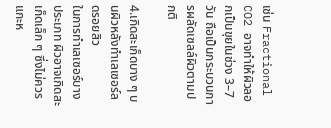เช่น Fractional CO2 อาจทำให้ผิวลอกเป็นขุยในช่วง 3–7 วัน ถือเป็นกระบวนการผลัดเซลล์ผิวตามปกติ

4.เกิดสะเก็ดบาง ๆ บนผิวหลังทำเลเซอร์ลดรอยสิว
ในการทำเลเซอร์บางประเภท ผิวอาจเกิดสะเก็ดเล็ก ๆ ซึ่งไม่ควรแกะห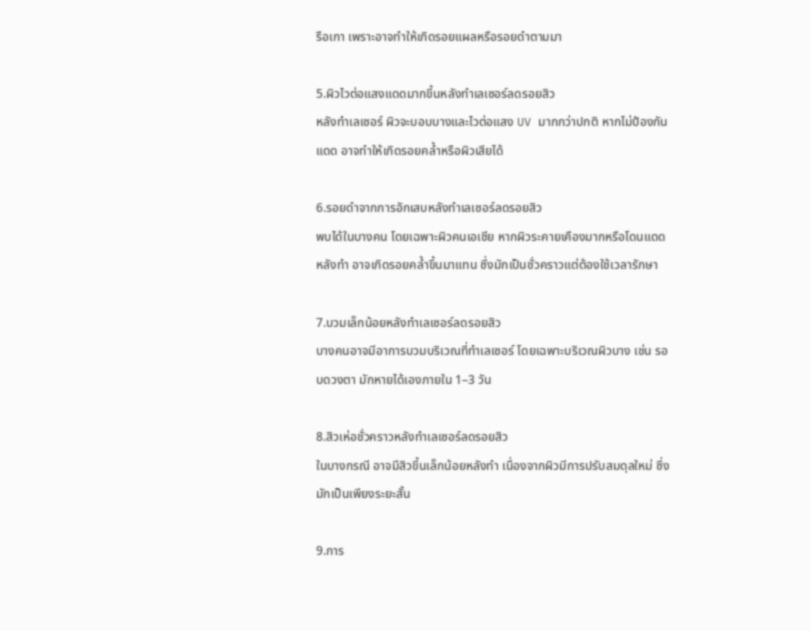รือเกา เพราะอาจทำให้เกิดรอยแผลหรือรอยดำตามมา

5.ผิวไวต่อแสงแดดมากขึ้นหลังทำเลเซอร์ลดรอยสิว
หลังทำเลเซอร์ ผิวจะบอบบางและไวต่อแสง UV มากกว่าปกติ หากไม่ป้องกันแดด อาจทำให้เกิดรอยคล้ำหรือผิวเสียได้

6.รอยดำจากการอักเสบหลังทำเลเซอร์ลดรอยสิว
พบได้ในบางคน โดยเฉพาะผิวคนเอเชีย หากผิวระคายเคืองมากหรือโดนแดดหลังทำ อาจเกิดรอยคล้ำขึ้นมาแทน ซึ่งมักเป็นชั่วคราวแต่ต้องใช้เวลารักษา

7.บวมเล็กน้อยหลังทำเลเซอร์ลดรอยสิว
บางคนอาจมีอาการบวมบริเวณที่ทำเลเซอร์ โดยเฉพาะบริเวณผิวบาง เช่น รอบดวงตา มักหายได้เองภายใน 1–3 วัน

8.สิวเห่อชั่วคราวหลังทำเลเซอร์ลดรอยสิว
ในบางกรณี อาจมีสิวขึ้นเล็กน้อยหลังทำ เนื่องจากผิวมีการปรับสมดุลใหม่ ซึ่งมักเป็นเพียงระยะสั้น

9.การ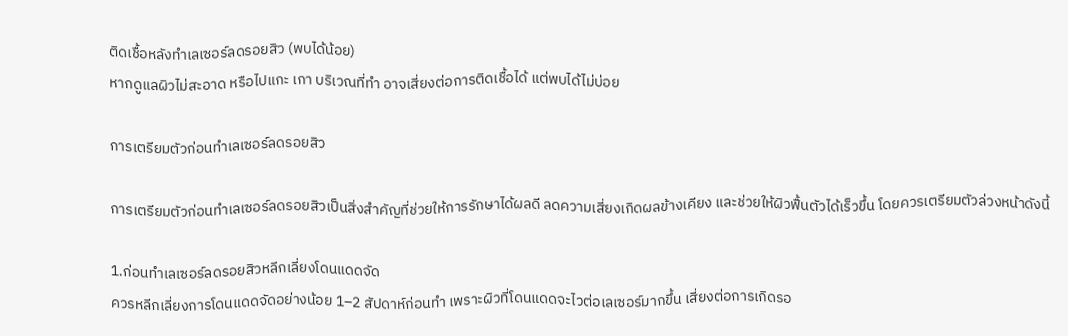ติดเชื้อหลังทำเลเซอร์ลดรอยสิว (พบได้น้อย)
หากดูแลผิวไม่สะอาด หรือไปแกะ เกา บริเวณที่ทำ อาจเสี่ยงต่อการติดเชื้อได้ แต่พบได้ไม่บ่อย

การเตรียมตัวก่อนทำเลเซอร์ลดรอยสิว

การเตรียมตัวก่อนทำเลเซอร์ลดรอยสิวเป็นสิ่งสำคัญที่ช่วยให้การรักษาได้ผลดี ลดความเสี่ยงเกิดผลข้างเคียง และช่วยให้ผิวฟื้นตัวได้เร็วขึ้น โดยควรเตรียมตัวล่วงหน้าดังนี้

1.ก่อนทำเลเซอร์ลดรอยสิวหลีกเลี่ยงโดนแดดจัด
ควรหลีกเลี่ยงการโดนแดดจัดอย่างน้อย 1–2 สัปดาห์ก่อนทำ เพราะผิวที่โดนแดดจะไวต่อเลเซอร์มากขึ้น เสี่ยงต่อการเกิดรอ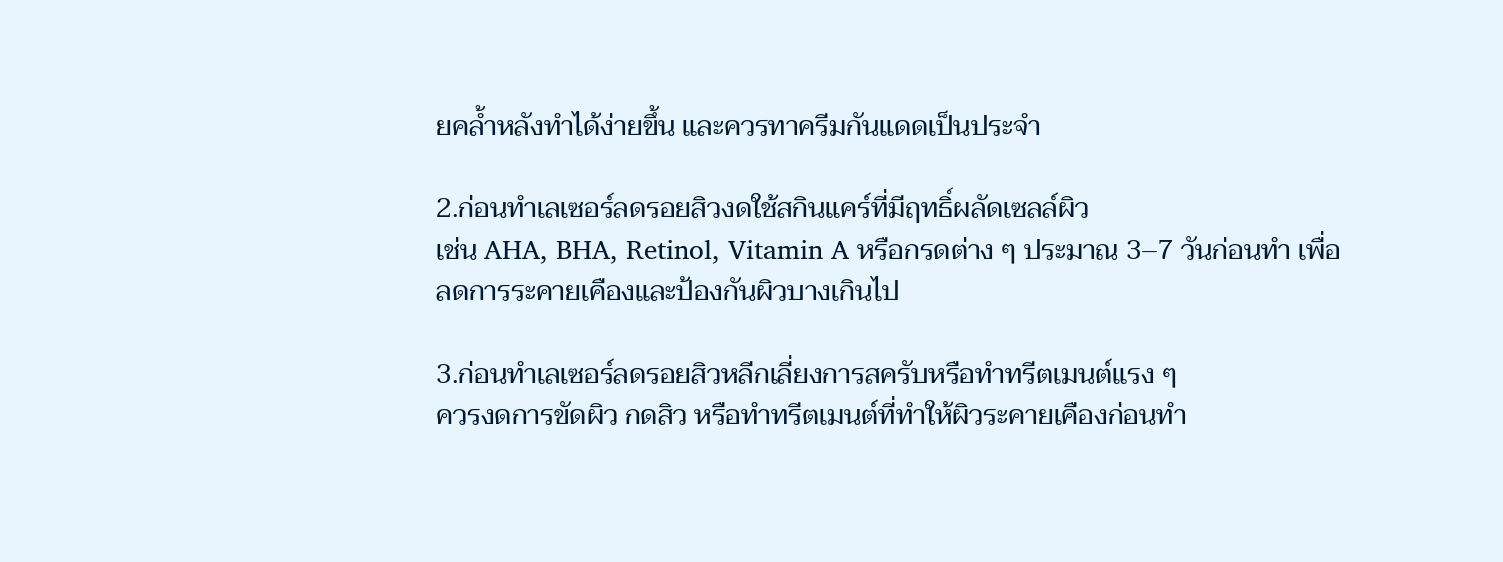ยคล้ำหลังทำได้ง่ายขึ้น และควรทาครีมกันแดดเป็นประจำ

2.ก่อนทำเลเซอร์ลดรอยสิวงดใช้สกินแคร์ที่มีฤทธิ์ผลัดเซลล์ผิว
เช่น AHA, BHA, Retinol, Vitamin A หรือกรดต่าง ๆ ประมาณ 3–7 วันก่อนทำ เพื่อลดการระคายเคืองและป้องกันผิวบางเกินไป

3.ก่อนทำเลเซอร์ลดรอยสิวหลีกเลี่ยงการสครับหรือทำทรีตเมนต์แรง ๆ
ควรงดการขัดผิว กดสิว หรือทำทรีตเมนต์ที่ทำให้ผิวระคายเคืองก่อนทำ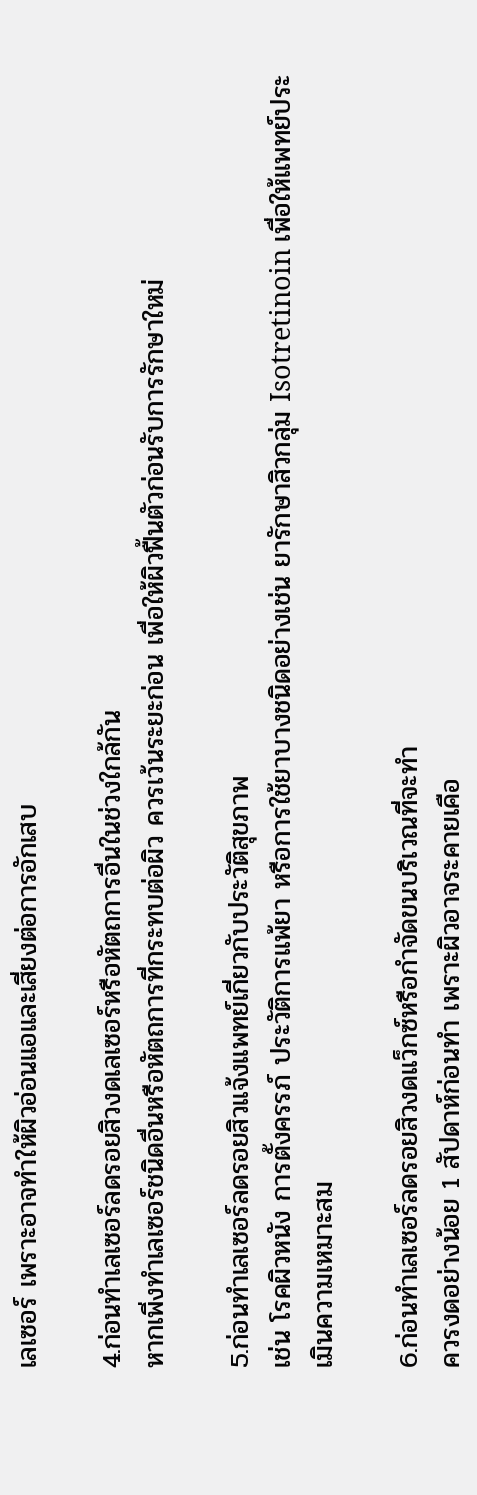เลเซอร์ เพราะอาจทำให้ผิวอ่อนแอและเสี่ยงต่อการอักเสบ

4.ก่อนทำเลเซอร์ลดรอยสิวงดเลเซอร์หรือหัตถการอื่นในช่วงใกล้กัน
หากเพิ่งทำเลเซอร์ชนิดอื่นหรือหัตถการที่กระทบต่อผิว ควรเว้นระยะก่อน เพื่อให้ผิวฟื้นตัวก่อนรับการรักษาใหม่

5.ก่อนทำเลเซอร์ลดรอยสิวแจ้งแพทย์เกี่ยวกับประวัติสุขภาพ
เช่น โรคผิวหนัง การตั้งครรภ์ ประวัติการแพ้ยา หรือการใช้ยาบางชนิดอย่างเช่น ยารักษาสิวกลุ่ม Isotretinoin เพื่อให้แพทย์ประเมินความเหมาะสม

6.ก่อนทำเลเซอร์ลดรอยสิวงดแว็กซ์หรือกำจัดขนบริเวณที่จะทำ
ควรงดอย่างน้อย 1 สัปดาห์ก่อนทำ เพราะผิวอาจระคายเคือ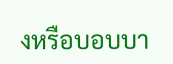งหรือบอบบา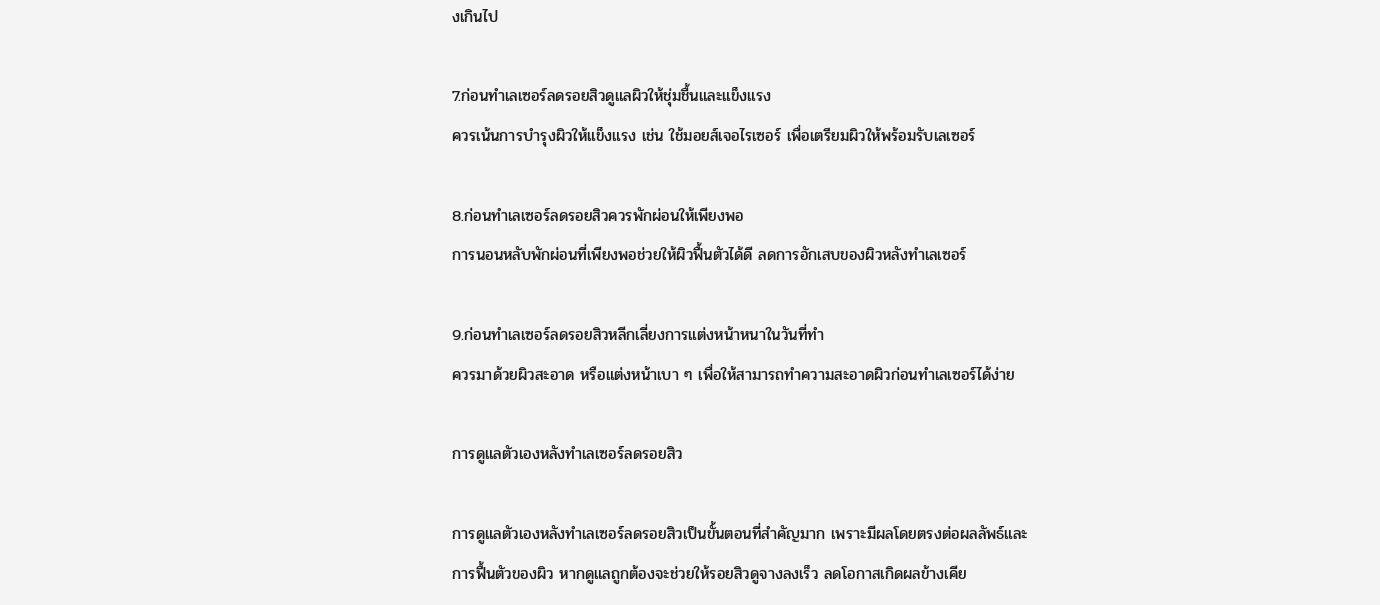งเกินไป

7.ก่อนทำเลเซอร์ลดรอยสิวดูแลผิวให้ชุ่มชื้นและแข็งแรง
ควรเน้นการบำรุงผิวให้แข็งแรง เช่น ใช้มอยส์เจอไรเซอร์ เพื่อเตรียมผิวให้พร้อมรับเลเซอร์

8.ก่อนทำเลเซอร์ลดรอยสิวควรพักผ่อนให้เพียงพอ
การนอนหลับพักผ่อนที่เพียงพอช่วยให้ผิวฟื้นตัวได้ดี ลดการอักเสบของผิวหลังทำเลเซอร์

9.ก่อนทำเลเซอร์ลดรอยสิวหลีกเลี่ยงการแต่งหน้าหนาในวันที่ทำ
ควรมาด้วยผิวสะอาด หรือแต่งหน้าเบา ๆ เพื่อให้สามารถทำความสะอาดผิวก่อนทำเลเซอร์ได้ง่าย

การดูแลตัวเองหลังทำเลเซอร์ลดรอยสิว

การดูแลตัวเองหลังทำเลเซอร์ลดรอยสิวเป็นขั้นตอนที่สำคัญมาก เพราะมีผลโดยตรงต่อผลลัพธ์และการฟื้นตัวของผิว หากดูแลถูกต้องจะช่วยให้รอยสิวดูจางลงเร็ว ลดโอกาสเกิดผลข้างเคีย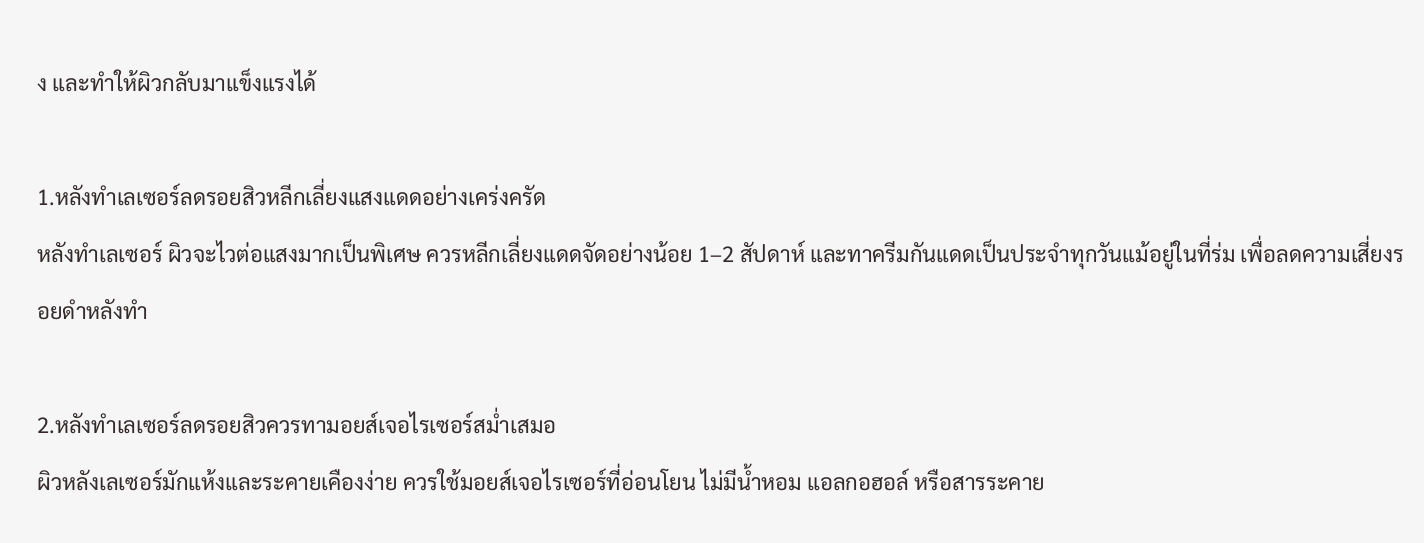ง และทำให้ผิวกลับมาแข็งแรงได้

1.หลังทำเลเซอร์ลดรอยสิวหลีกเลี่ยงแสงแดดอย่างเคร่งครัด
หลังทำเลเซอร์ ผิวจะไวต่อแสงมากเป็นพิเศษ ควรหลีกเลี่ยงแดดจัดอย่างน้อย 1–2 สัปดาห์ และทาครีมกันแดดเป็นประจำทุกวันแม้อยู่ในที่ร่ม เพื่อลดความเสี่ยงรอยดำหลังทำ

2.หลังทำเลเซอร์ลดรอยสิวควรทามอยส์เจอไรเซอร์สม่ำเสมอ
ผิวหลังเลเซอร์มักแห้งและระคายเคืองง่าย ควรใช้มอยส์เจอไรเซอร์ที่อ่อนโยน ไม่มีน้ำหอม แอลกอฮอล์ หรือสารระคาย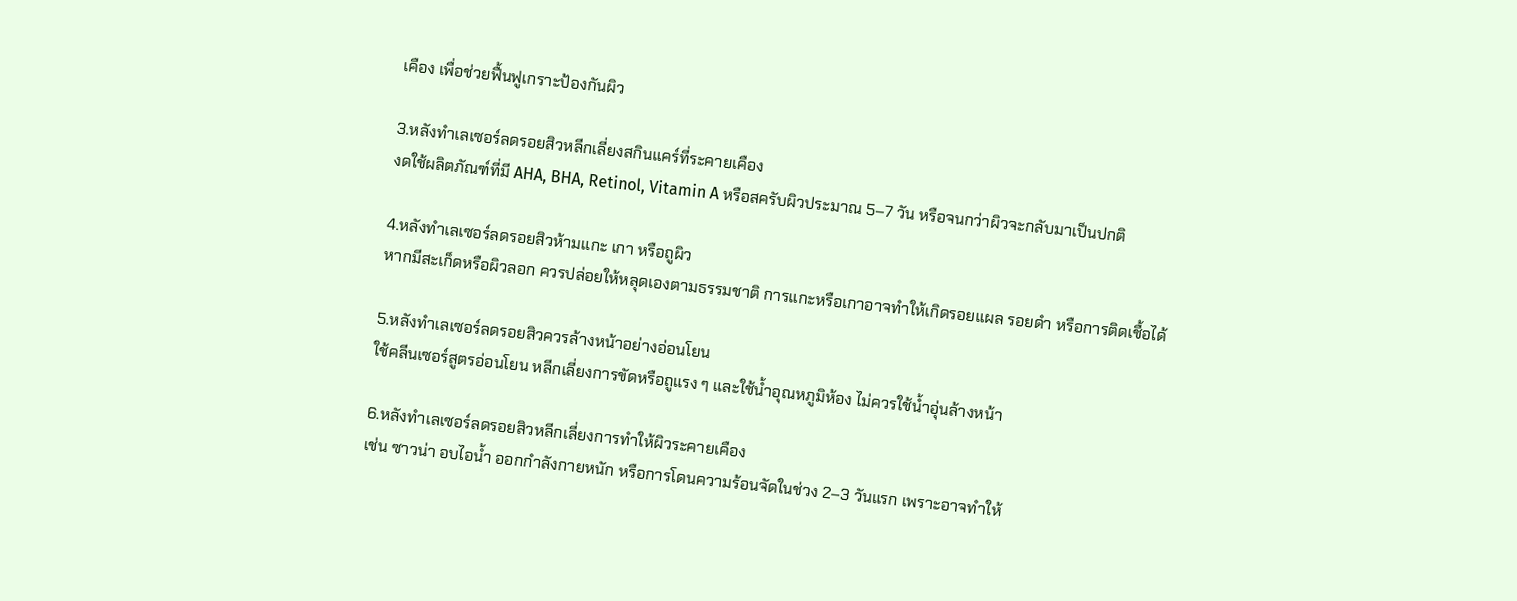เคือง เพื่อช่วยฟื้นฟูเกราะป้องกันผิว

3.หลังทำเลเซอร์ลดรอยสิวหลีกเลี่ยงสกินแคร์ที่ระคายเคือง
งดใช้ผลิตภัณฑ์ที่มี AHA, BHA, Retinol, Vitamin A หรือสครับผิวประมาณ 5–7 วัน หรือจนกว่าผิวจะกลับมาเป็นปกติ

4.หลังทำเลเซอร์ลดรอยสิวห้ามแกะ เกา หรือถูผิว
หากมีสะเก็ดหรือผิวลอก ควรปล่อยให้หลุดเองตามธรรมชาติ การแกะหรือเกาอาจทำให้เกิดรอยแผล รอยดำ หรือการติดเชื้อได้

5.หลังทำเลเซอร์ลดรอยสิวควรล้างหน้าอย่างอ่อนโยน
ใช้คลีนเซอร์สูตรอ่อนโยน หลีกเลี่ยงการขัดหรือถูแรง ๆ และใช้น้ำอุณหภูมิห้อง ไม่ควรใช้น้ำอุ่นล้างหน้า

6.หลังทำเลเซอร์ลดรอยสิวหลีกเลี่ยงการทำให้ผิวระคายเคือง
เช่น ซาวน่า อบไอน้ำ ออกกำลังกายหนัก หรือการโดนความร้อนจัดในช่วง 2–3 วันแรก เพราะอาจทำให้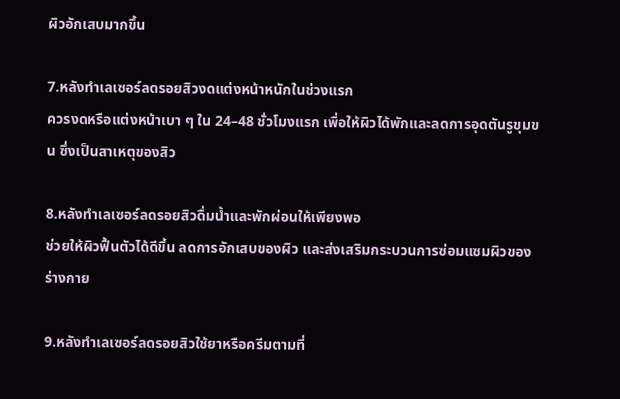ผิวอักเสบมากขึ้น

7.หลังทำเลเซอร์ลดรอยสิวงดแต่งหน้าหนักในช่วงแรก
ควรงดหรือแต่งหน้าเบา ๆ ใน 24–48 ชั่วโมงแรก เพื่อให้ผิวได้พักและลดการอุดตันรูขุมขน ซึ่งเป็นสาเหตุของสิว

8.หลังทำเลเซอร์ลดรอยสิวดื่มน้ำและพักผ่อนให้เพียงพอ
ช่วยให้ผิวฟื้นตัวได้ดีขึ้น ลดการอักเสบของผิว และส่งเสริมกระบวนการซ่อมแซมผิวของร่างกาย

9.หลังทำเลเซอร์ลดรอยสิวใช้ยาหรือครีมตามที่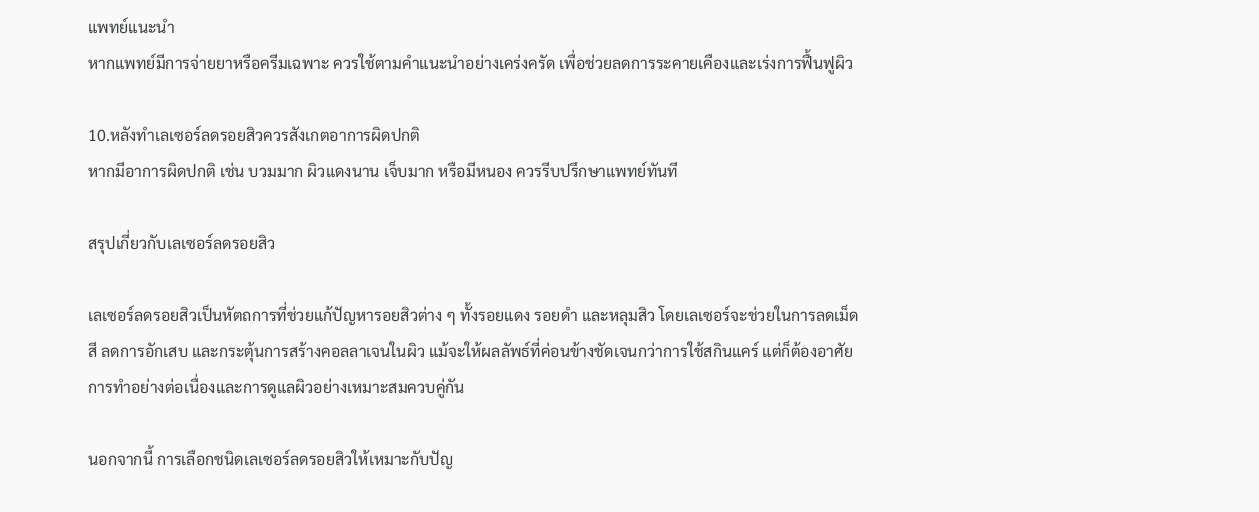แพทย์แนะนำ
หากแพทย์มีการจ่ายยาหรือครีมเฉพาะ ควรใช้ตามคำแนะนำอย่างเคร่งครัด เพื่อช่วยลดการระคายเคืองและเร่งการฟื้นฟูผิว

10.หลังทำเลเซอร์ลดรอยสิวควรสังเกตอาการผิดปกติ
หากมีอาการผิดปกติ เช่น บวมมาก ผิวแดงนาน เจ็บมาก หรือมีหนอง ควรรีบปรึกษาแพทย์ทันที

สรุปเกี่ยวกับเลเซอร์ลดรอยสิว

เลเซอร์ลดรอยสิวเป็นหัตถการที่ช่วยแก้ปัญหารอยสิวต่าง ๆ ทั้งรอยแดง รอยดำ และหลุมสิว โดยเลเซอร์จะช่วยในการลดเม็ดสี ลดการอักเสบ และกระตุ้นการสร้างคอลลาเจนในผิว แม้จะให้ผลลัพธ์ที่ค่อนข้างชัดเจนกว่าการใช้สกินแคร์ แต่ก็ต้องอาศัยการทำอย่างต่อเนื่องและการดูแลผิวอย่างเหมาะสมควบคู่กัน

นอกจากนี้ การเลือกชนิดเลเซอร์ลดรอยสิวให้เหมาะกับปัญ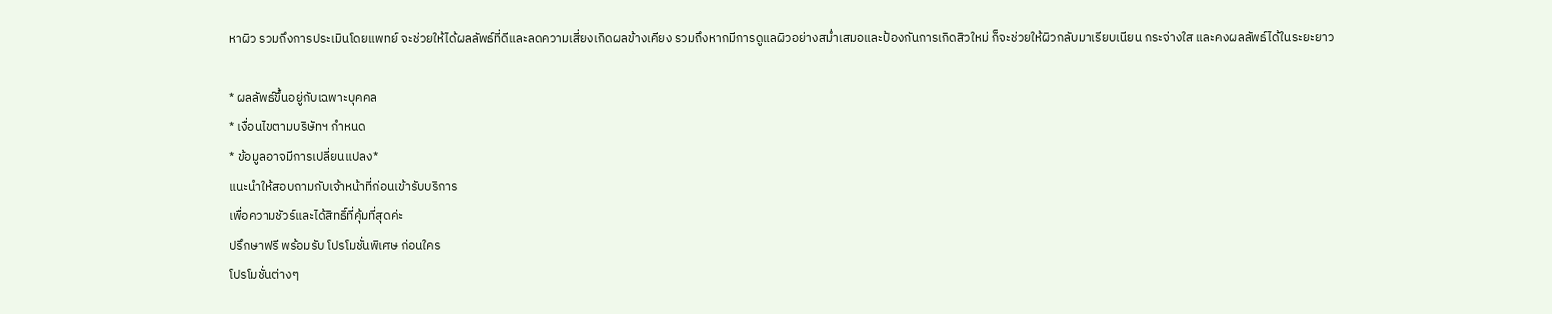หาผิว รวมถึงการประเมินโดยแพทย์ จะช่วยให้ได้ผลลัพธ์ที่ดีและลดความเสี่ยงเกิดผลข้างเคียง รวมถึงหากมีการดูแลผิวอย่างสม่ำเสมอและป้องกันการเกิดสิวใหม่ ก็จะช่วยให้ผิวกลับมาเรียบเนียน กระจ่างใส และคงผลลัพธ์ได้ในระยะยาว

* ผลลัพธ์ขึ้นอยู่กับเฉพาะบุคคล
* เงื่อนไขตามบริษัทฯ กำหนด
* ข้อมูลอาจมีการเปลี่ยนแปลง*
แนะนำให้สอบถามกับเจ้าหน้าที่ก่อนเข้ารับบริการ
เพื่อความชัวร์และได้สิทธิ์ที่คุ้มที่สุดค่ะ
ปรึกษาฟรี พร้อมรับ โปรโมชั่นพิเศษ ก่อนใคร
โปรโมชั่นต่างๆ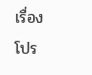เรื่อง โปร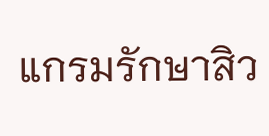แกรมรักษาสิว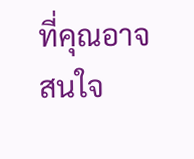ที่คุณอาจสนใจ